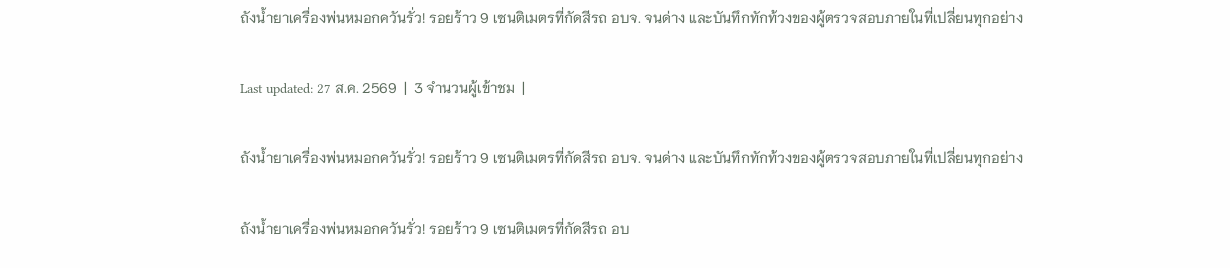ถังน้ำยาเครื่องพ่นหมอกควันรั่ว! รอยร้าว 9 เซนติเมตรที่กัดสีรถ อบจ. จนด่าง และบันทึกทักท้วงของผู้ตรวจสอบภายในที่เปลี่ยนทุกอย่าง

Last updated: 27 ส.ค. 2569  |  3 จำนวนผู้เข้าชม  |

ถังน้ำยาเครื่องพ่นหมอกควันรั่ว! รอยร้าว 9 เซนติเมตรที่กัดสีรถ อบจ. จนด่าง และบันทึกทักท้วงของผู้ตรวจสอบภายในที่เปลี่ยนทุกอย่าง

ถังน้ำยาเครื่องพ่นหมอกควันรั่ว! รอยร้าว 9 เซนติเมตรที่กัดสีรถ อบ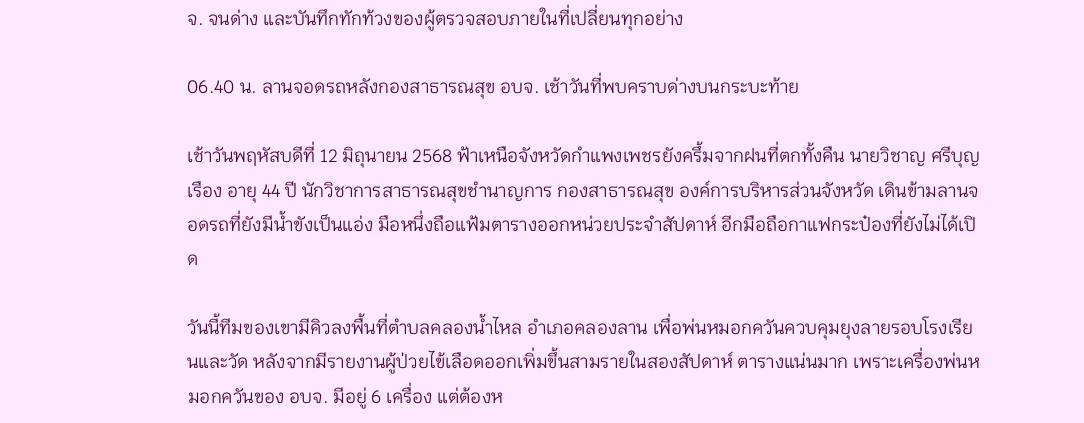จ. จนด่าง และบันทึกทักท้วงของผู้ตรวจสอบภายในที่เปลี่ยนทุกอย่าง

06.40 น. ลานจอดรถหลังกองสาธารณสุข อบจ. เช้าวันที่พบคราบด่างบนกระบะท้าย

เช้าวันพฤหัสบดีที่ 12 มิถุนายน 2568 ฟ้าเหนือจังหวัดกำแพงเพชรยังครึ้มจากฝนที่ตกทั้งคืน นายวิชาญ ศรีบุญเรือง อายุ 44 ปี นักวิชาการสาธารณสุขชำนาญการ กองสาธารณสุข องค์การบริหารส่วนจังหวัด เดินข้ามลานจอดรถที่ยังมีน้ำขังเป็นแอ่ง มือหนึ่งถือแฟ้มตารางออกหน่วยประจำสัปดาห์ อีกมือถือกาแฟกระป๋องที่ยังไม่ได้เปิด

วันนี้ทีมของเขามีคิวลงพื้นที่ตำบลคลองน้ำไหล อำเภอคลองลาน เพื่อพ่นหมอกควันควบคุมยุงลายรอบโรงเรียนและวัด หลังจากมีรายงานผู้ป่วยไข้เลือดออกเพิ่มขึ้นสามรายในสองสัปดาห์ ตารางแน่นมาก เพราะเครื่องพ่นหมอกควันของ อบจ. มีอยู่ 6 เครื่อง แต่ต้องห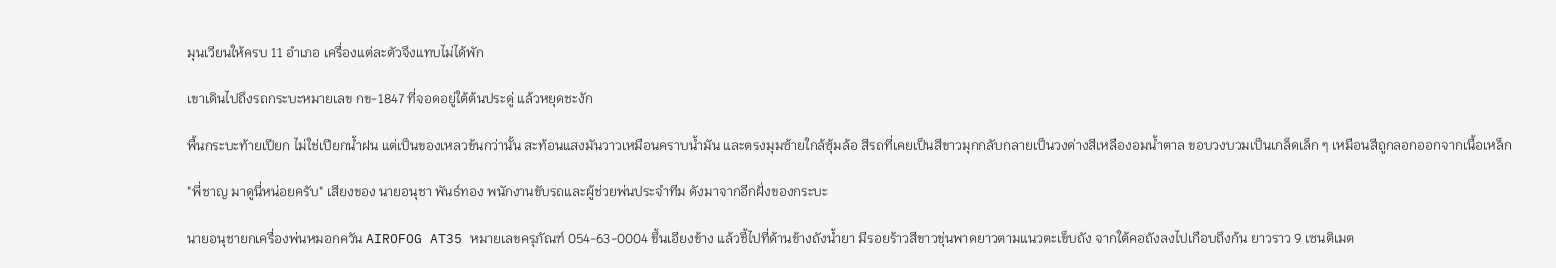มุนเวียนให้ครบ 11 อำเภอ เครื่องแต่ละตัวจึงแทบไม่ได้พัก

เขาเดินไปถึงรถกระบะหมายเลข กข-1847 ที่จอดอยู่ใต้ต้นประดู่ แล้วหยุดชะงัก

พื้นกระบะท้ายเปียก ไม่ใช่เปียกน้ำฝน แต่เป็นของเหลวข้นกว่านั้น สะท้อนแสงมันวาวเหมือนคราบน้ำมัน และตรงมุมซ้ายใกล้ซุ้มล้อ สีรถที่เคยเป็นสีขาวมุกกลับกลายเป็นวงด่างสีเหลืองอมน้ำตาล ขอบวงบวมเป็นเกล็ดเล็ก ๆ เหมือนสีถูกลอกออกจากเนื้อเหล็ก

"พี่ชาญ มาดูนี่หน่อยครับ" เสียงของ นายอนุชา พันธ์ทอง พนักงานขับรถและผู้ช่วยพ่นประจำทีม ดังมาจากอีกฝั่งของกระบะ

นายอนุชายกเครื่องพ่นหมอกควัน AIROFOG AT35 หมายเลขครุภัณฑ์ 054-63-0004 ขึ้นเอียงข้าง แล้วชี้ไปที่ด้านข้างถังน้ำยา มีรอยร้าวสีขาวขุ่นพาดยาวตามแนวตะเข็บถัง จากใต้คอถังลงไปเกือบถึงก้น ยาวราว 9 เซนติเมต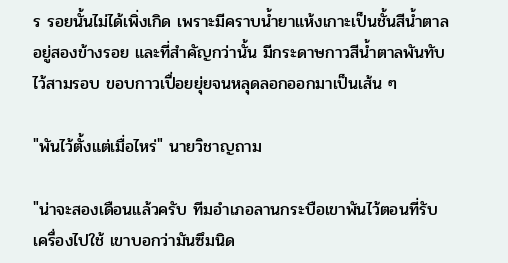ร รอยนั้นไม่ได้เพิ่งเกิด เพราะมีคราบน้ำยาแห้งเกาะเป็นชั้นสีน้ำตาลอยู่สองข้างรอย และที่สำคัญกว่านั้น มีกระดาษกาวสีน้ำตาลพันทับไว้สามรอบ ขอบกาวเปื่อยยุ่ยจนหลุดลอกออกมาเป็นเส้น ๆ

"พันไว้ตั้งแต่เมื่อไหร่" นายวิชาญถาม

"น่าจะสองเดือนแล้วครับ ทีมอำเภอลานกระบือเขาพันไว้ตอนที่รับเครื่องไปใช้ เขาบอกว่ามันซึมนิด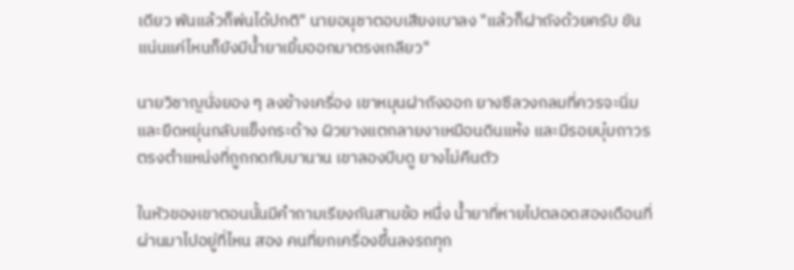เดียว พันแล้วก็พ่นได้ปกติ" นายอนุชาตอบเสียงเบาลง "แล้วก็ฝาถังด้วยครับ ขันแน่นแค่ไหนก็ยังมีน้ำยาเยิ้มออกมาตรงเกลียว"

นายวิชาญนั่งยอง ๆ ลงข้างเครื่อง เขาหมุนฝาถังออก ยางซีลวงกลมที่ควรจะนิ่มและยืดหยุ่นกลับแข็งกระด้าง ผิวยางแตกลายงาเหมือนดินแห้ง และมีรอยบุ๋มถาวรตรงตำแหน่งที่ถูกกดทับมานาน เขาลองบีบดู ยางไม่คืนตัว

ในหัวของเขาตอนนั้นมีคำถามเรียงกันสามข้อ หนึ่ง น้ำยาที่หายไปตลอดสองเดือนที่ผ่านมาไปอยู่ที่ไหน สอง คนที่ยกเครื่องขึ้นลงรถทุก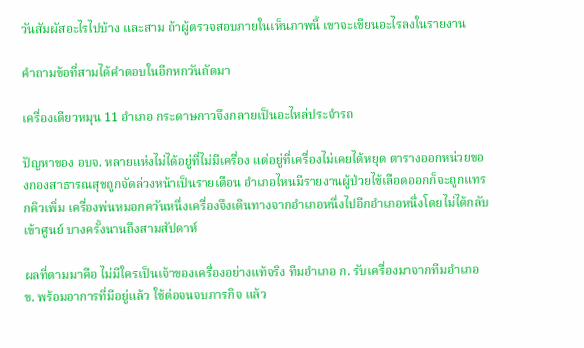วันสัมผัสอะไรไปบ้าง และสาม ถ้าผู้ตรวจสอบภายในเห็นภาพนี้ เขาจะเขียนอะไรลงในรายงาน

คำถามข้อที่สามได้คำตอบในอีกหกวันถัดมา

เครื่องเดียวหมุน 11 อำเภอ กระดาษกาวจึงกลายเป็นอะไหล่ประจำรถ

ปัญหาของ อบจ. หลายแห่งไม่ได้อยู่ที่ไม่มีเครื่อง แต่อยู่ที่เครื่องไม่เคยได้หยุด ตารางออกหน่วยของกองสาธารณสุขถูกจัดล่วงหน้าเป็นรายเดือน อำเภอไหนมีรายงานผู้ป่วยไข้เลือดออกก็จะถูกแทรกคิวเพิ่ม เครื่องพ่นหมอกควันหนึ่งเครื่องจึงเดินทางจากอำเภอหนึ่งไปอีกอำเภอหนึ่งโดยไม่ได้กลับเข้าศูนย์ บางครั้งนานถึงสามสัปดาห์

ผลที่ตามมาคือ ไม่มีใครเป็นเจ้าของเครื่องอย่างแท้จริง ทีมอำเภอ ก. รับเครื่องมาจากทีมอำเภอ ข. พร้อมอาการที่มีอยู่แล้ว ใช้ต่อจนจบภารกิจ แล้ว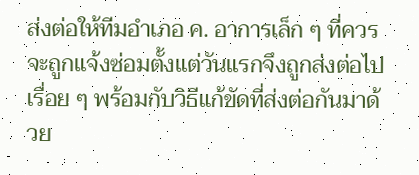ส่งต่อให้ทีมอำเภอ ค. อาการเล็ก ๆ ที่ควรจะถูกแจ้งซ่อมตั้งแต่วันแรกจึงถูกส่งต่อไปเรื่อย ๆ พร้อมกับวิธีแก้ขัดที่ส่งต่อกันมาด้วย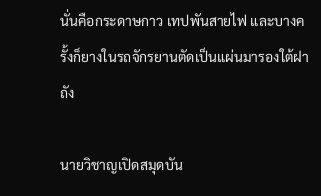นั่นคือกระดาษกาว เทปพันสายไฟ และบางครั้งก็ยางในรถจักรยานตัดเป็นแผ่นมารองใต้ฝาถัง

นายวิชาญเปิดสมุดบัน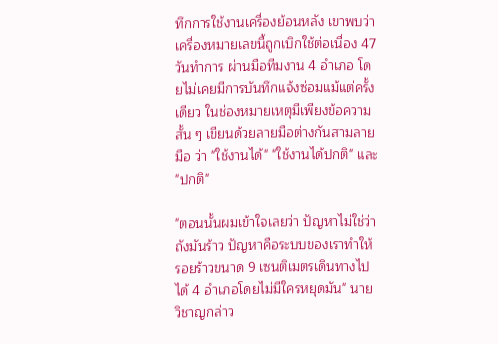ทึกการใช้งานเครื่องย้อนหลัง เขาพบว่าเครื่องหมายเลขนี้ถูกเบิกใช้ต่อเนื่อง 47 วันทำการ ผ่านมือทีมงาน 4 อำเภอ โดยไม่เคยมีการบันทึกแจ้งซ่อมแม้แต่ครั้งเดียว ในช่องหมายเหตุมีเพียงข้อความสั้น ๆ เขียนด้วยลายมือต่างกันสามลายมือ ว่า "ใช้งานได้" "ใช้งานได้ปกติ" และ "ปกติ"

"ตอนนั้นผมเข้าใจเลยว่า ปัญหาไม่ใช่ว่าถังมันร้าว ปัญหาคือระบบของเราทำให้รอยร้าวขนาด 9 เซนติเมตรเดินทางไปได้ 4 อำเภอโดยไม่มีใครหยุดมัน" นายวิชาญกล่าว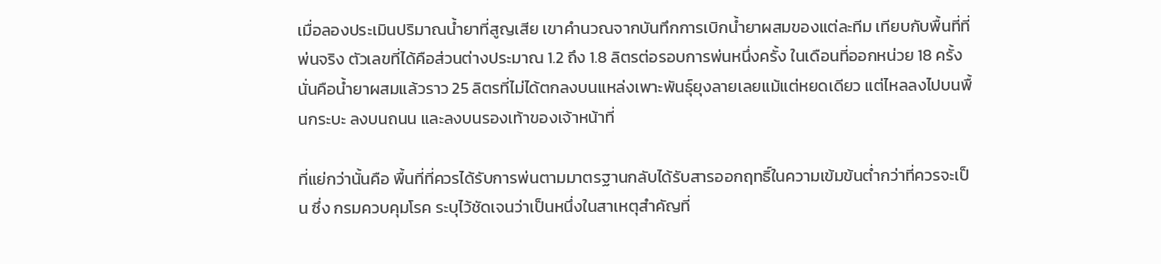เมื่อลองประเมินปริมาณน้ำยาที่สูญเสีย เขาคำนวณจากบันทึกการเบิกน้ำยาผสมของแต่ละทีม เทียบกับพื้นที่ที่พ่นจริง ตัวเลขที่ได้คือส่วนต่างประมาณ 1.2 ถึง 1.8 ลิตรต่อรอบการพ่นหนึ่งครั้ง ในเดือนที่ออกหน่วย 18 ครั้ง นั่นคือน้ำยาผสมแล้วราว 25 ลิตรที่ไม่ได้ตกลงบนแหล่งเพาะพันธุ์ยุงลายเลยแม้แต่หยดเดียว แต่ไหลลงไปบนพื้นกระบะ ลงบนถนน และลงบนรองเท้าของเจ้าหน้าที่

ที่แย่กว่านั้นคือ พื้นที่ที่ควรได้รับการพ่นตามมาตรฐานกลับได้รับสารออกฤทธิ์ในความเข้มข้นต่ำกว่าที่ควรจะเป็น ซึ่ง กรมควบคุมโรค ระบุไว้ชัดเจนว่าเป็นหนึ่งในสาเหตุสำคัญที่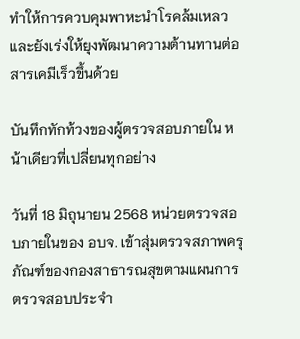ทำให้การควบคุมพาหะนำโรคล้มเหลว และยังเร่งให้ยุงพัฒนาความต้านทานต่อสารเคมีเร็วขึ้นด้วย

บันทึกทักท้วงของผู้ตรวจสอบภายใน หน้าเดียวที่เปลี่ยนทุกอย่าง

วันที่ 18 มิถุนายน 2568 หน่วยตรวจสอบภายในของ อบจ. เข้าสุ่มตรวจสภาพครุภัณฑ์ของกองสาธารณสุขตามแผนการตรวจสอบประจำ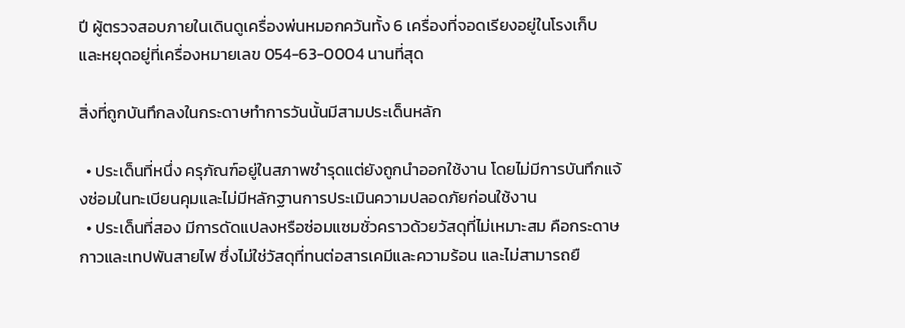ปี ผู้ตรวจสอบภายในเดินดูเครื่องพ่นหมอกควันทั้ง 6 เครื่องที่จอดเรียงอยู่ในโรงเก็บ และหยุดอยู่ที่เครื่องหมายเลข 054-63-0004 นานที่สุด

สิ่งที่ถูกบันทึกลงในกระดาษทำการวันนั้นมีสามประเด็นหลัก

  • ประเด็นที่หนึ่ง ครุภัณฑ์อยู่ในสภาพชำรุดแต่ยังถูกนำออกใช้งาน โดยไม่มีการบันทึกแจ้งซ่อมในทะเบียนคุมและไม่มีหลักฐานการประเมินความปลอดภัยก่อนใช้งาน
  • ประเด็นที่สอง มีการดัดแปลงหรือซ่อมแซมชั่วคราวด้วยวัสดุที่ไม่เหมาะสม คือกระดาษกาวและเทปพันสายไฟ ซึ่งไม่ใช่วัสดุที่ทนต่อสารเคมีและความร้อน และไม่สามารถยื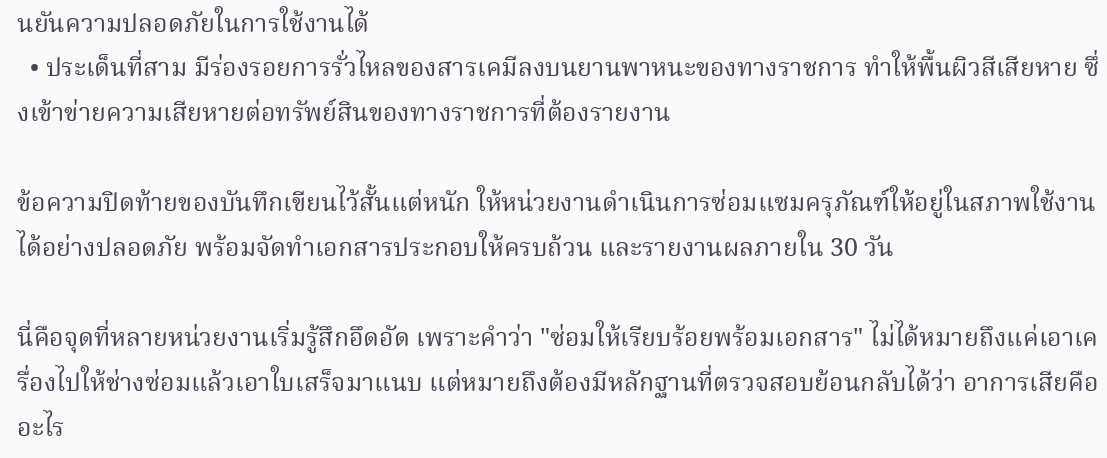นยันความปลอดภัยในการใช้งานได้
  • ประเด็นที่สาม มีร่องรอยการรั่วไหลของสารเคมีลงบนยานพาหนะของทางราชการ ทำให้พื้นผิวสีเสียหาย ซึ่งเข้าข่ายความเสียหายต่อทรัพย์สินของทางราชการที่ต้องรายงาน

ข้อความปิดท้ายของบันทึกเขียนไว้สั้นแต่หนัก ให้หน่วยงานดำเนินการซ่อมแซมครุภัณฑ์ให้อยู่ในสภาพใช้งานได้อย่างปลอดภัย พร้อมจัดทำเอกสารประกอบให้ครบถ้วน และรายงานผลภายใน 30 วัน

นี่คือจุดที่หลายหน่วยงานเริ่มรู้สึกอึดอัด เพราะคำว่า "ซ่อมให้เรียบร้อยพร้อมเอกสาร" ไม่ได้หมายถึงแค่เอาเครื่องไปให้ช่างซ่อมแล้วเอาใบเสร็จมาแนบ แต่หมายถึงต้องมีหลักฐานที่ตรวจสอบย้อนกลับได้ว่า อาการเสียคืออะไร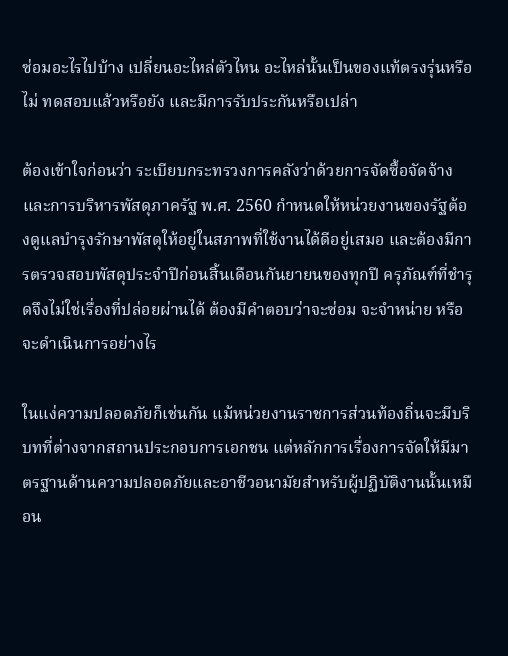ซ่อมอะไรไปบ้าง เปลี่ยนอะไหล่ตัวไหน อะไหล่นั้นเป็นของแท้ตรงรุ่นหรือไม่ ทดสอบแล้วหรือยัง และมีการรับประกันหรือเปล่า

ต้องเข้าใจก่อนว่า ระเบียบกระทรวงการคลังว่าด้วยการจัดซื้อจัดจ้างและการบริหารพัสดุภาครัฐ พ.ศ. 2560 กำหนดให้หน่วยงานของรัฐต้องดูแลบำรุงรักษาพัสดุให้อยู่ในสภาพที่ใช้งานได้ดีอยู่เสมอ และต้องมีการตรวจสอบพัสดุประจำปีก่อนสิ้นเดือนกันยายนของทุกปี ครุภัณฑ์ที่ชำรุดจึงไม่ใช่เรื่องที่ปล่อยผ่านได้ ต้องมีคำตอบว่าจะซ่อม จะจำหน่าย หรือจะดำเนินการอย่างไร

ในแง่ความปลอดภัยก็เช่นกัน แม้หน่วยงานราชการส่วนท้องถิ่นจะมีบริบทที่ต่างจากสถานประกอบการเอกชน แต่หลักการเรื่องการจัดให้มีมาตรฐานด้านความปลอดภัยและอาชีวอนามัยสำหรับผู้ปฏิบัติงานนั้นเหมือน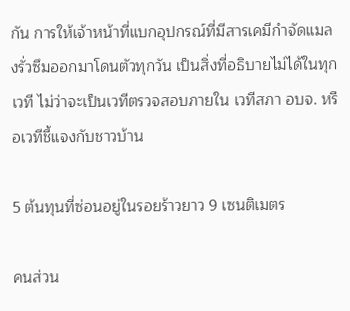กัน การให้เจ้าหน้าที่แบกอุปกรณ์ที่มีสารเคมีกำจัดแมลงรั่วซึมออกมาโดนตัวทุกวัน เป็นสิ่งที่อธิบายไม่ได้ในทุกเวที ไม่ว่าจะเป็นเวทีตรวจสอบภายใน เวทีสภา อบจ. หรือเวทีชี้แจงกับชาวบ้าน

5 ต้นทุนที่ซ่อนอยู่ในรอยร้าวยาว 9 เซนติเมตร

คนส่วน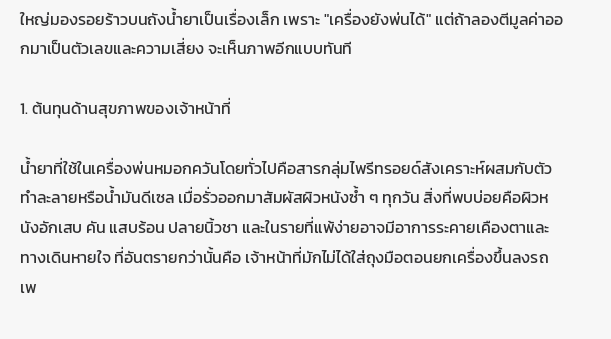ใหญ่มองรอยร้าวบนถังน้ำยาเป็นเรื่องเล็ก เพราะ "เครื่องยังพ่นได้" แต่ถ้าลองตีมูลค่าออกมาเป็นตัวเลขและความเสี่ยง จะเห็นภาพอีกแบบทันที

1. ต้นทุนด้านสุขภาพของเจ้าหน้าที่

น้ำยาที่ใช้ในเครื่องพ่นหมอกควันโดยทั่วไปคือสารกลุ่มไพรีทรอยด์สังเคราะห์ผสมกับตัวทำละลายหรือน้ำมันดีเซล เมื่อรั่วออกมาสัมผัสผิวหนังซ้ำ ๆ ทุกวัน สิ่งที่พบบ่อยคือผิวหนังอักเสบ คัน แสบร้อน ปลายนิ้วชา และในรายที่แพ้ง่ายอาจมีอาการระคายเคืองตาและทางเดินหายใจ ที่อันตรายกว่านั้นคือ เจ้าหน้าที่มักไม่ได้ใส่ถุงมือตอนยกเครื่องขึ้นลงรถ เพ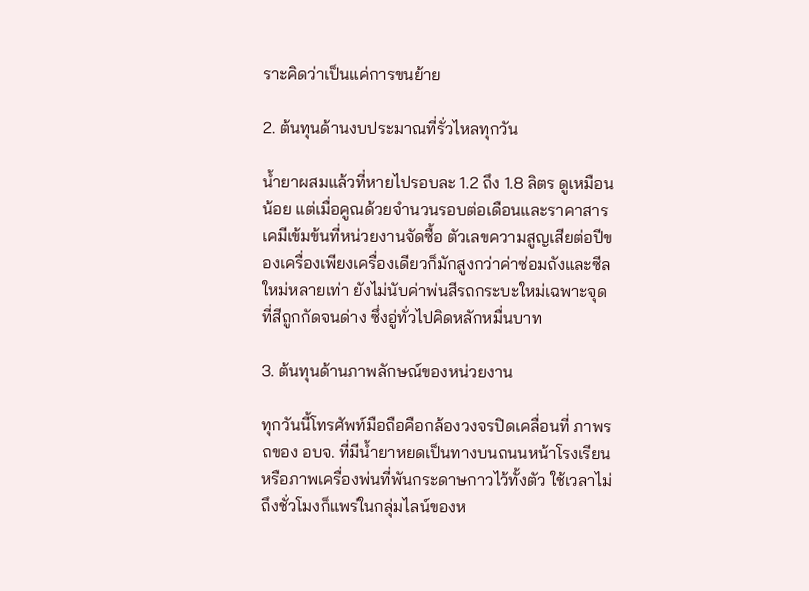ราะคิดว่าเป็นแค่การขนย้าย

2. ต้นทุนด้านงบประมาณที่รั่วไหลทุกวัน

น้ำยาผสมแล้วที่หายไปรอบละ 1.2 ถึง 1.8 ลิตร ดูเหมือนน้อย แต่เมื่อคูณด้วยจำนวนรอบต่อเดือนและราคาสารเคมีเข้มข้นที่หน่วยงานจัดซื้อ ตัวเลขความสูญเสียต่อปีของเครื่องเพียงเครื่องเดียวก็มักสูงกว่าค่าซ่อมถังและซีลใหม่หลายเท่า ยังไม่นับค่าพ่นสีรถกระบะใหม่เฉพาะจุดที่สีถูกกัดจนด่าง ซึ่งอู่ทั่วไปคิดหลักหมื่นบาท

3. ต้นทุนด้านภาพลักษณ์ของหน่วยงาน

ทุกวันนี้โทรศัพท์มือถือคือกล้องวงจรปิดเคลื่อนที่ ภาพรถของ อบจ. ที่มีน้ำยาหยดเป็นทางบนถนนหน้าโรงเรียน หรือภาพเครื่องพ่นที่พันกระดาษกาวไว้ทั้งตัว ใช้เวลาไม่ถึงชั่วโมงก็แพร่ในกลุ่มไลน์ของห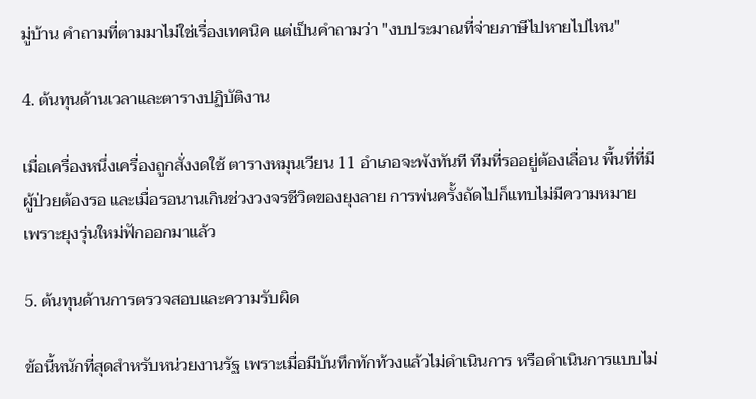มู่บ้าน คำถามที่ตามมาไม่ใช่เรื่องเทคนิค แต่เป็นคำถามว่า "งบประมาณที่จ่ายภาษีไปหายไปไหน"

4. ต้นทุนด้านเวลาและตารางปฏิบัติงาน

เมื่อเครื่องหนึ่งเครื่องถูกสั่งงดใช้ ตารางหมุนเวียน 11 อำเภอจะพังทันที ทีมที่รออยู่ต้องเลื่อน พื้นที่ที่มีผู้ป่วยต้องรอ และเมื่อรอนานเกินช่วงวงจรชีวิตของยุงลาย การพ่นครั้งถัดไปก็แทบไม่มีความหมาย เพราะยุงรุ่นใหม่ฟักออกมาแล้ว

5. ต้นทุนด้านการตรวจสอบและความรับผิด

ข้อนี้หนักที่สุดสำหรับหน่วยงานรัฐ เพราะเมื่อมีบันทึกทักท้วงแล้วไม่ดำเนินการ หรือดำเนินการแบบไม่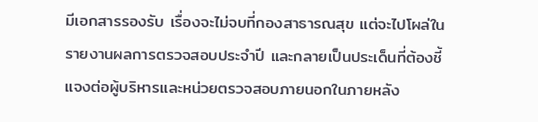มีเอกสารรองรับ เรื่องจะไม่จบที่กองสาธารณสุข แต่จะไปโผล่ในรายงานผลการตรวจสอบประจำปี และกลายเป็นประเด็นที่ต้องชี้แจงต่อผู้บริหารและหน่วยตรวจสอบภายนอกในภายหลัง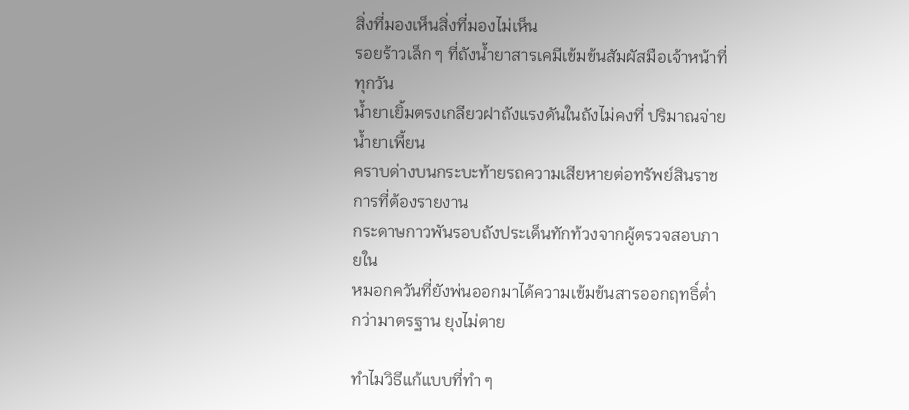สิ่งที่มองเห็นสิ่งที่มองไม่เห็น
รอยร้าวเล็ก ๆ ที่ถังน้ำยาสารเคมีเข้มข้นสัมผัสมือเจ้าหน้าที่ทุกวัน
น้ำยาเยิ้มตรงเกลียวฝาถังแรงดันในถังไม่คงที่ ปริมาณจ่ายน้ำยาเพี้ยน
คราบด่างบนกระบะท้ายรถความเสียหายต่อทรัพย์สินราชการที่ต้องรายงาน
กระดาษกาวพันรอบถังประเด็นทักท้วงจากผู้ตรวจสอบภายใน
หมอกควันที่ยังพ่นออกมาได้ความเข้มข้นสารออกฤทธิ์ต่ำกว่ามาตรฐาน ยุงไม่ตาย

ทำไมวิธีแก้แบบที่ทำ ๆ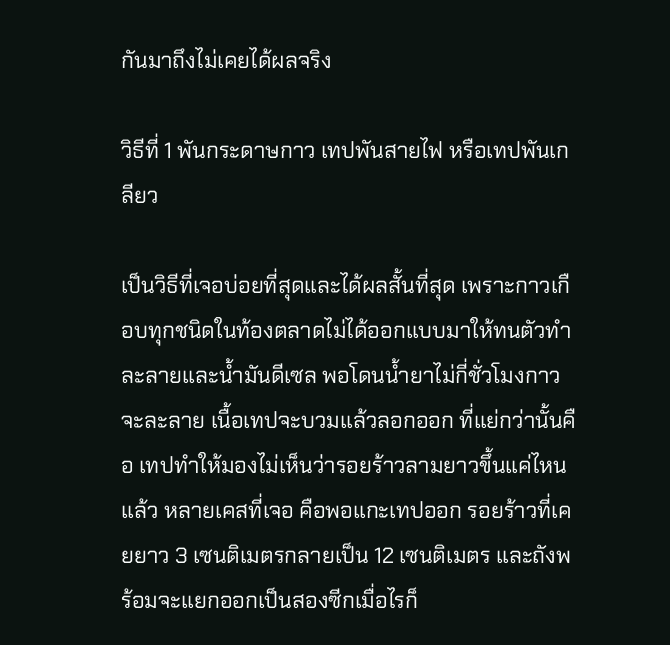กันมาถึงไม่เคยได้ผลจริง

วิธีที่ 1 พันกระดาษกาว เทปพันสายไฟ หรือเทปพันเกลียว

เป็นวิธีที่เจอบ่อยที่สุดและได้ผลสั้นที่สุด เพราะกาวเกือบทุกชนิดในท้องตลาดไม่ได้ออกแบบมาให้ทนตัวทำละลายและน้ำมันดีเซล พอโดนน้ำยาไม่กี่ชั่วโมงกาวจะละลาย เนื้อเทปจะบวมแล้วลอกออก ที่แย่กว่านั้นคือ เทปทำให้มองไม่เห็นว่ารอยร้าวลามยาวขึ้นแค่ไหนแล้ว หลายเคสที่เจอ คือพอแกะเทปออก รอยร้าวที่เคยยาว 3 เซนติเมตรกลายเป็น 12 เซนติเมตร และถังพร้อมจะแยกออกเป็นสองซีกเมื่อไรก็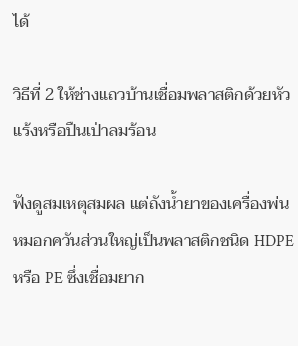ได้

วิธีที่ 2 ให้ช่างแถวบ้านเชื่อมพลาสติกด้วยหัวแร้งหรือปืนเป่าลมร้อน

ฟังดูสมเหตุสมผล แต่ถังน้ำยาของเครื่องพ่นหมอกควันส่วนใหญ่เป็นพลาสติกชนิด HDPE หรือ PE ซึ่งเชื่อมยาก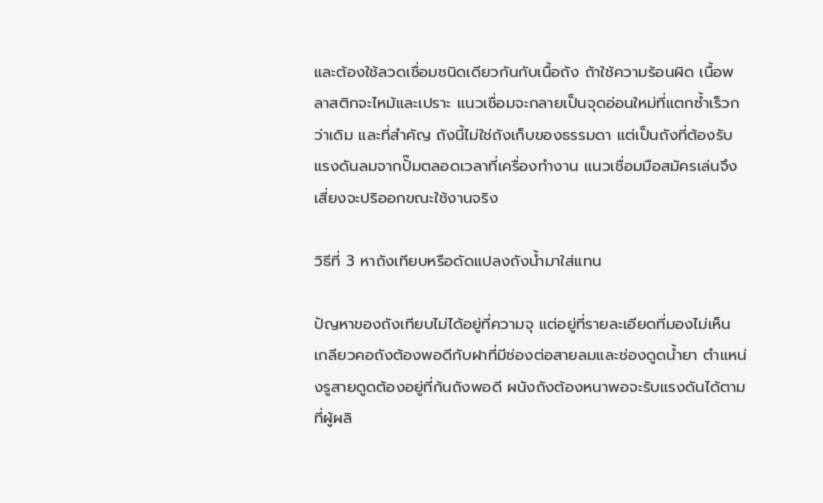และต้องใช้ลวดเชื่อมชนิดเดียวกันกับเนื้อถัง ถ้าใช้ความร้อนผิด เนื้อพลาสติกจะไหม้และเปราะ แนวเชื่อมจะกลายเป็นจุดอ่อนใหม่ที่แตกซ้ำเร็วกว่าเดิม และที่สำคัญ ถังนี้ไม่ใช่ถังเก็บของธรรมดา แต่เป็นถังที่ต้องรับแรงดันลมจากปั๊มตลอดเวลาที่เครื่องทำงาน แนวเชื่อมมือสมัครเล่นจึงเสี่ยงจะปริออกขณะใช้งานจริง

วิธีที่ 3 หาถังเทียบหรือดัดแปลงถังน้ำมาใส่แทน

ปัญหาของถังเทียบไม่ได้อยู่ที่ความจุ แต่อยู่ที่รายละเอียดที่มองไม่เห็น เกลียวคอถังต้องพอดีกับฝาที่มีช่องต่อสายลมและช่องดูดน้ำยา ตำแหน่งรูสายดูดต้องอยู่ที่ก้นถังพอดี ผนังถังต้องหนาพอจะรับแรงดันได้ตามที่ผู้ผลิ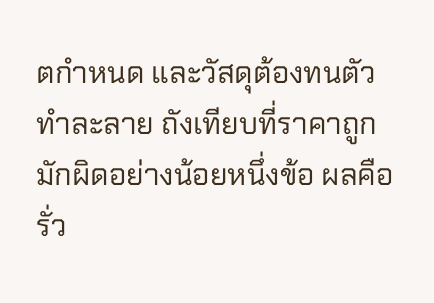ตกำหนด และวัสดุต้องทนตัวทำละลาย ถังเทียบที่ราคาถูกมักผิดอย่างน้อยหนึ่งข้อ ผลคือรั่ว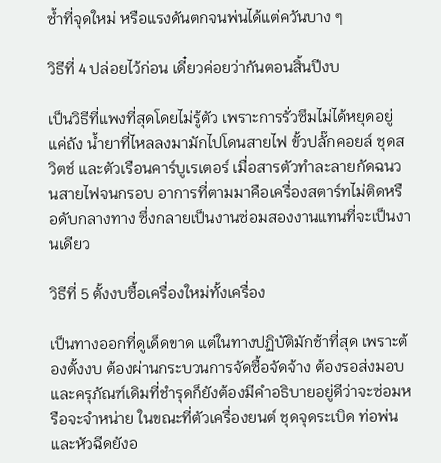ซ้ำที่จุดใหม่ หรือแรงดันตกจนพ่นได้แต่ควันบาง ๆ

วิธีที่ 4 ปล่อยไว้ก่อน เดี๋ยวค่อยว่ากันตอนสิ้นปีงบ

เป็นวิธีที่แพงที่สุดโดยไม่รู้ตัว เพราะการรั่วซึมไม่ได้หยุดอยู่แค่ถัง น้ำยาที่ไหลลงมามักไปโดนสายไฟ ขั้วปลั๊กคอยล์ ชุดสวิตช์ และตัวเรือนคาร์บูเรเตอร์ เมื่อสารตัวทำละลายกัดฉนวนสายไฟจนกรอบ อาการที่ตามมาคือเครื่องสตาร์ทไม่ติดหรือดับกลางทาง ซึ่งกลายเป็นงานซ่อมสองงานแทนที่จะเป็นงานเดียว

วิธีที่ 5 ตั้งงบซื้อเครื่องใหม่ทั้งเครื่อง

เป็นทางออกที่ดูเด็ดขาด แต่ในทางปฏิบัติมักช้าที่สุด เพราะต้องตั้งงบ ต้องผ่านกระบวนการจัดซื้อจัดจ้าง ต้องรอส่งมอบ และครุภัณฑ์เดิมที่ชำรุดก็ยังต้องมีคำอธิบายอยู่ดีว่าจะซ่อมหรือจะจำหน่าย ในขณะที่ตัวเครื่องยนต์ ชุดจุดระเบิด ท่อพ่น และหัวฉีดยังอ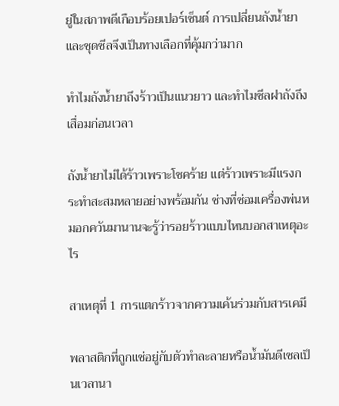ยู่ในสภาพดีเกือบร้อยเปอร์เซ็นต์ การเปลี่ยนถังน้ำยาและชุดซีลจึงเป็นทางเลือกที่คุ้มกว่ามาก

ทำไมถังน้ำยาถึงร้าวเป็นแนวยาว และทำไมซีลฝาถังถึงเสื่อมก่อนเวลา

ถังน้ำยาไม่ได้ร้าวเพราะโชคร้าย แต่ร้าวเพราะมีแรงกระทำสะสมหลายอย่างพร้อมกัน ช่างที่ซ่อมเครื่องพ่นหมอกควันมานานจะรู้ว่ารอยร้าวแบบไหนบอกสาเหตุอะไร

สาเหตุที่ 1 การแตกร้าวจากความเค้นร่วมกับสารเคมี

พลาสติกที่ถูกแช่อยู่กับตัวทำละลายหรือน้ำมันดีเซลเป็นเวลานา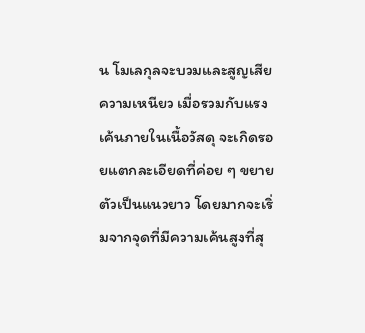น โมเลกุลจะบวมและสูญเสียความเหนียว เมื่อรวมกับแรงเค้นภายในเนื้อวัสดุ จะเกิดรอยแตกละเอียดที่ค่อย ๆ ขยายตัวเป็นแนวยาว โดยมากจะเริ่มจากจุดที่มีความเค้นสูงที่สุ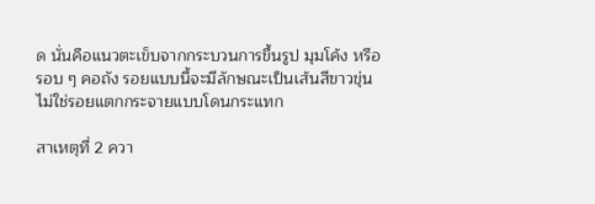ด นั่นคือแนวตะเข็บจากกระบวนการขึ้นรูป มุมโค้ง หรือรอบ ๆ คอถัง รอยแบบนี้จะมีลักษณะเป็นเส้นสีขาวขุ่น ไม่ใช่รอยแตกกระจายแบบโดนกระแทก

สาเหตุที่ 2 ควา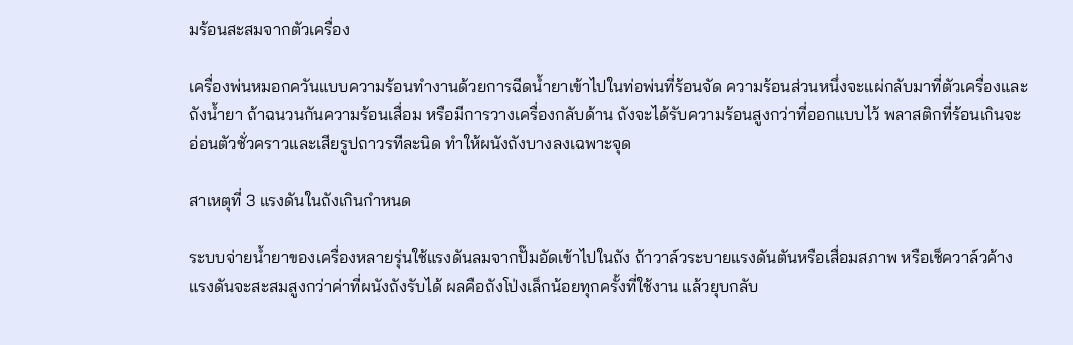มร้อนสะสมจากตัวเครื่อง

เครื่องพ่นหมอกควันแบบความร้อนทำงานด้วยการฉีดน้ำยาเข้าไปในท่อพ่นที่ร้อนจัด ความร้อนส่วนหนึ่งจะแผ่กลับมาที่ตัวเครื่องและถังน้ำยา ถ้าฉนวนกันความร้อนเสื่อม หรือมีการวางเครื่องกลับด้าน ถังจะได้รับความร้อนสูงกว่าที่ออกแบบไว้ พลาสติกที่ร้อนเกินจะอ่อนตัวชั่วคราวและเสียรูปถาวรทีละนิด ทำให้ผนังถังบางลงเฉพาะจุด

สาเหตุที่ 3 แรงดันในถังเกินกำหนด

ระบบจ่ายน้ำยาของเครื่องหลายรุ่นใช้แรงดันลมจากปั๊มอัดเข้าไปในถัง ถ้าวาล์วระบายแรงดันตันหรือเสื่อมสภาพ หรือเช็ควาล์วค้าง แรงดันจะสะสมสูงกว่าค่าที่ผนังถังรับได้ ผลคือถังโป่งเล็กน้อยทุกครั้งที่ใช้งาน แล้วยุบกลับ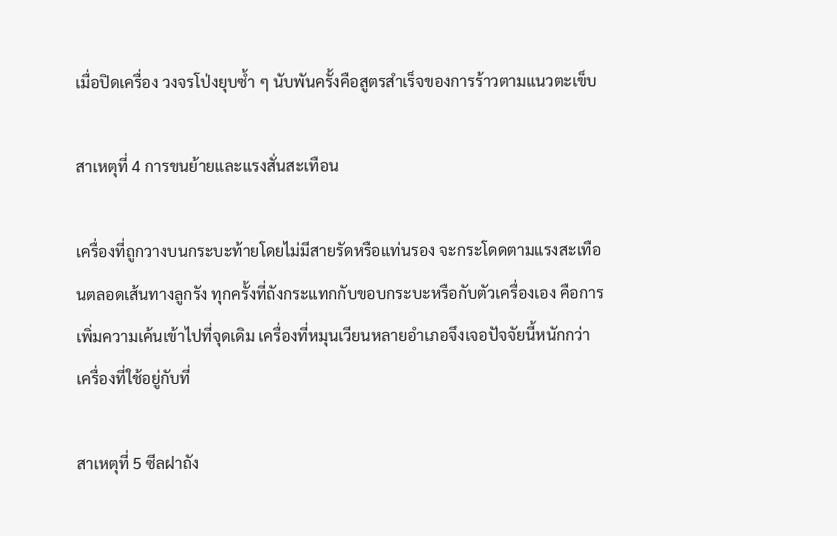เมื่อปิดเครื่อง วงจรโป่งยุบซ้ำ ๆ นับพันครั้งคือสูตรสำเร็จของการร้าวตามแนวตะเข็บ

สาเหตุที่ 4 การขนย้ายและแรงสั่นสะเทือน

เครื่องที่ถูกวางบนกระบะท้ายโดยไม่มีสายรัดหรือแท่นรอง จะกระโดดตามแรงสะเทือนตลอดเส้นทางลูกรัง ทุกครั้งที่ถังกระแทกกับขอบกระบะหรือกับตัวเครื่องเอง คือการเพิ่มความเค้นเข้าไปที่จุดเดิม เครื่องที่หมุนเวียนหลายอำเภอจึงเจอปัจจัยนี้หนักกว่าเครื่องที่ใช้อยู่กับที่

สาเหตุที่ 5 ซีลฝาถัง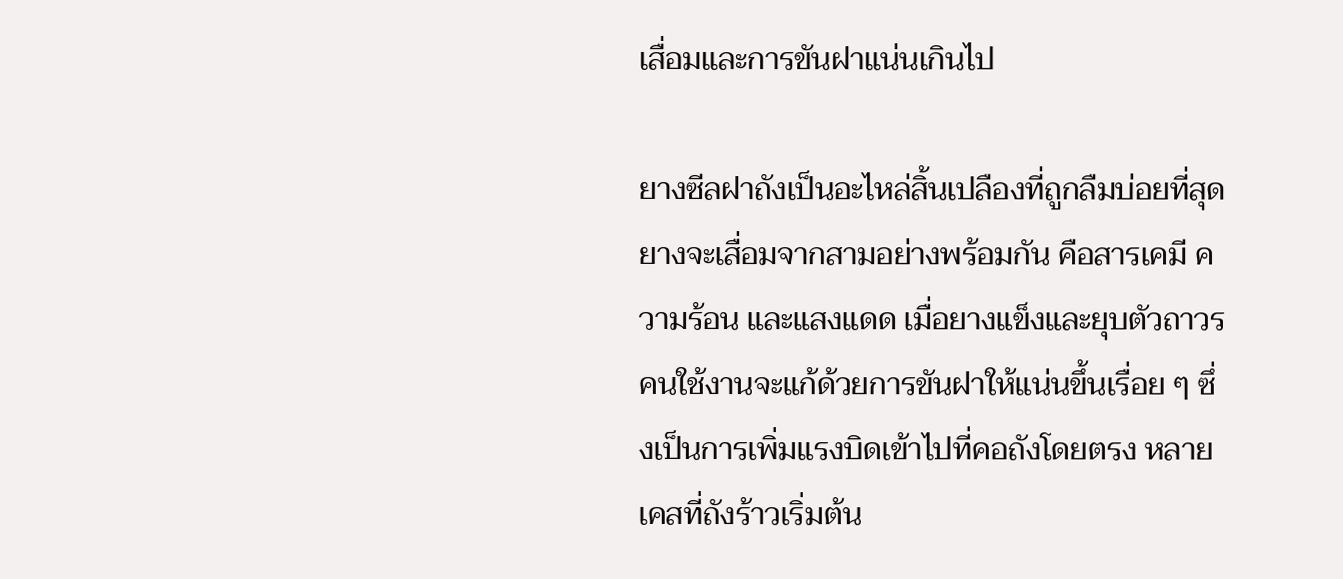เสื่อมและการขันฝาแน่นเกินไป

ยางซีลฝาถังเป็นอะไหล่สิ้นเปลืองที่ถูกลืมบ่อยที่สุด ยางจะเสื่อมจากสามอย่างพร้อมกัน คือสารเคมี ความร้อน และแสงแดด เมื่อยางแข็งและยุบตัวถาวร คนใช้งานจะแก้ด้วยการขันฝาให้แน่นขึ้นเรื่อย ๆ ซึ่งเป็นการเพิ่มแรงบิดเข้าไปที่คอถังโดยตรง หลายเคสที่ถังร้าวเริ่มต้น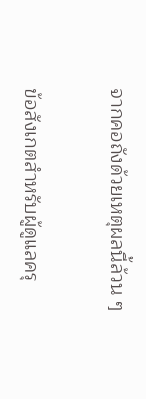จากคอถังด้วยเหตุผลนี้ล้วน ๆ

ข้อสังเกตสำหรับผู้ดูแลครุ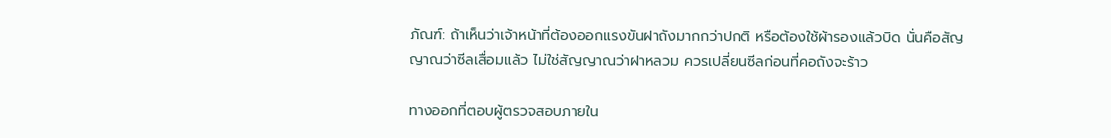ภัณฑ์: ถ้าเห็นว่าเจ้าหน้าที่ต้องออกแรงขันฝาถังมากกว่าปกติ หรือต้องใช้ผ้ารองแล้วบิด นั่นคือสัญญาณว่าซีลเสื่อมแล้ว ไม่ใช่สัญญาณว่าฝาหลวม ควรเปลี่ยนซีลก่อนที่คอถังจะร้าว

ทางออกที่ตอบผู้ตรวจสอบภายใน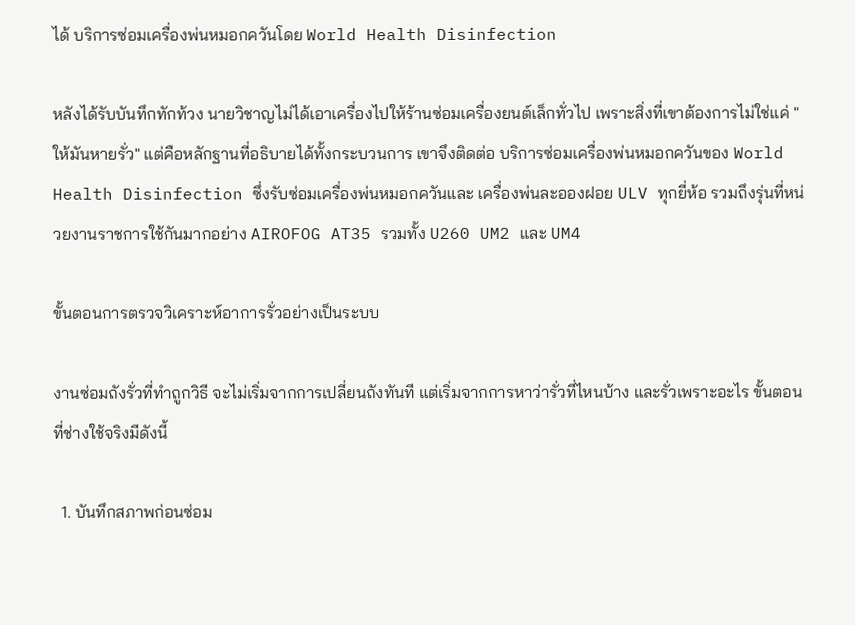ได้ บริการซ่อมเครื่องพ่นหมอกควันโดย World Health Disinfection

หลังได้รับบันทึกทักท้วง นายวิชาญไม่ได้เอาเครื่องไปให้ร้านซ่อมเครื่องยนต์เล็กทั่วไป เพราะสิ่งที่เขาต้องการไม่ใช่แค่ "ให้มันหายรั่ว" แต่คือหลักฐานที่อธิบายได้ทั้งกระบวนการ เขาจึงติดต่อ บริการซ่อมเครื่องพ่นหมอกควันของ World Health Disinfection ซึ่งรับซ่อมเครื่องพ่นหมอกควันและ เครื่องพ่นละอองฝอย ULV ทุกยี่ห้อ รวมถึงรุ่นที่หน่วยงานราชการใช้กันมากอย่าง AIROFOG AT35 รวมทั้ง U260 UM2 และ UM4

ขั้นตอนการตรวจวิเคราะห์อาการรั่วอย่างเป็นระบบ

งานซ่อมถังรั่วที่ทำถูกวิธี จะไม่เริ่มจากการเปลี่ยนถังทันที แต่เริ่มจากการหาว่ารั่วที่ไหนบ้าง และรั่วเพราะอะไร ขั้นตอนที่ช่างใช้จริงมีดังนี้

  1. บันทึกสภาพก่อนซ่อม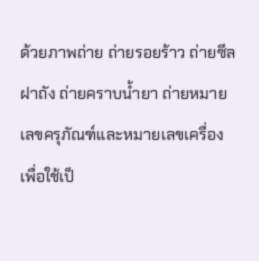ด้วยภาพถ่าย ถ่ายรอยร้าว ถ่ายซีลฝาถัง ถ่ายคราบน้ำยา ถ่ายหมายเลขครุภัณฑ์และหมายเลขเครื่อง เพื่อใช้เป็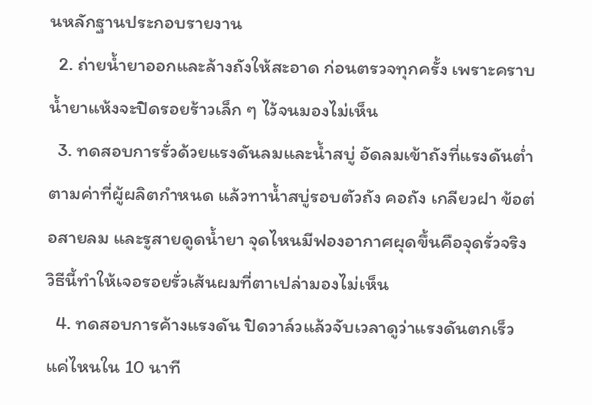นหลักฐานประกอบรายงาน
  2. ถ่ายน้ำยาออกและล้างถังให้สะอาด ก่อนตรวจทุกครั้ง เพราะคราบน้ำยาแห้งจะปิดรอยร้าวเล็ก ๆ ไว้จนมองไม่เห็น
  3. ทดสอบการรั่วด้วยแรงดันลมและน้ำสบู่ อัดลมเข้าถังที่แรงดันต่ำตามค่าที่ผู้ผลิตกำหนด แล้วทาน้ำสบู่รอบตัวถัง คอถัง เกลียวฝา ข้อต่อสายลม และรูสายดูดน้ำยา จุดไหนมีฟองอากาศผุดขึ้นคือจุดรั่วจริง วิธีนี้ทำให้เจอรอยรั่วเส้นผมที่ตาเปล่ามองไม่เห็น
  4. ทดสอบการค้างแรงดัน ปิดวาล์วแล้วจับเวลาดูว่าแรงดันตกเร็วแค่ไหนใน 10 นาที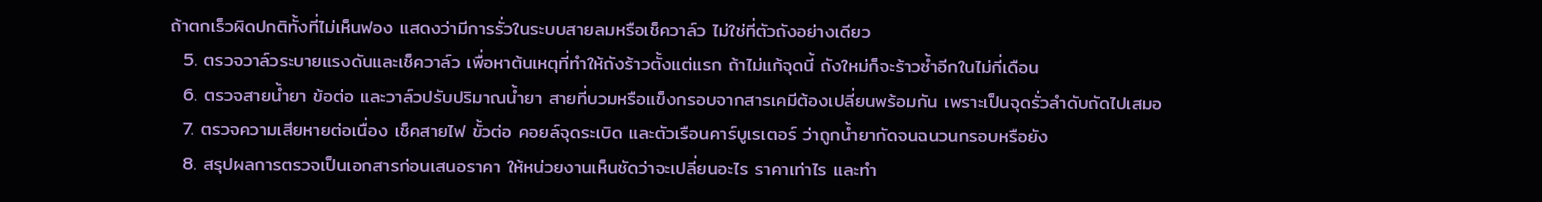ถ้าตกเร็วผิดปกติทั้งที่ไม่เห็นฟอง แสดงว่ามีการรั่วในระบบสายลมหรือเช็ควาล์ว ไม่ใช่ที่ตัวถังอย่างเดียว
  5. ตรวจวาล์วระบายแรงดันและเช็ควาล์ว เพื่อหาต้นเหตุที่ทำให้ถังร้าวตั้งแต่แรก ถ้าไม่แก้จุดนี้ ถังใหม่ก็จะร้าวซ้ำอีกในไม่กี่เดือน
  6. ตรวจสายน้ำยา ข้อต่อ และวาล์วปรับปริมาณน้ำยา สายที่บวมหรือแข็งกรอบจากสารเคมีต้องเปลี่ยนพร้อมกัน เพราะเป็นจุดรั่วลำดับถัดไปเสมอ
  7. ตรวจความเสียหายต่อเนื่อง เช็คสายไฟ ขั้วต่อ คอยล์จุดระเบิด และตัวเรือนคาร์บูเรเตอร์ ว่าถูกน้ำยากัดจนฉนวนกรอบหรือยัง
  8. สรุปผลการตรวจเป็นเอกสารก่อนเสนอราคา ให้หน่วยงานเห็นชัดว่าจะเปลี่ยนอะไร ราคาเท่าไร และทำ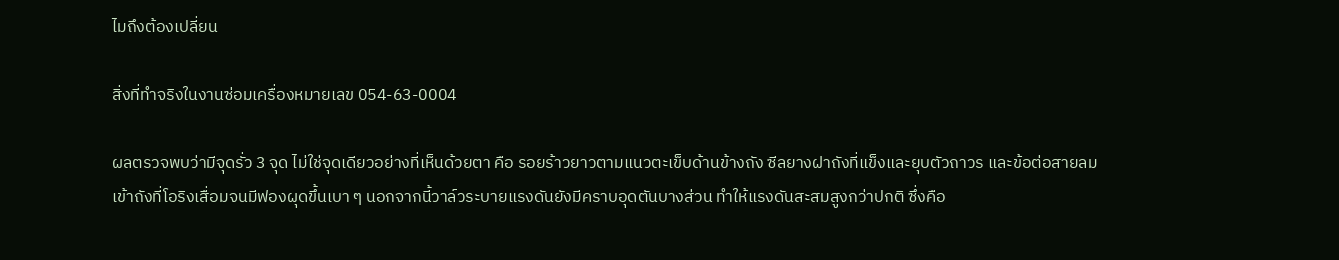ไมถึงต้องเปลี่ยน

สิ่งที่ทำจริงในงานซ่อมเครื่องหมายเลข 054-63-0004

ผลตรวจพบว่ามีจุดรั่ว 3 จุด ไม่ใช่จุดเดียวอย่างที่เห็นด้วยตา คือ รอยร้าวยาวตามแนวตะเข็บด้านข้างถัง ซีลยางฝาถังที่แข็งและยุบตัวถาวร และข้อต่อสายลมเข้าถังที่โอริงเสื่อมจนมีฟองผุดขึ้นเบา ๆ นอกจากนี้วาล์วระบายแรงดันยังมีคราบอุดตันบางส่วน ทำให้แรงดันสะสมสูงกว่าปกติ ซึ่งคือ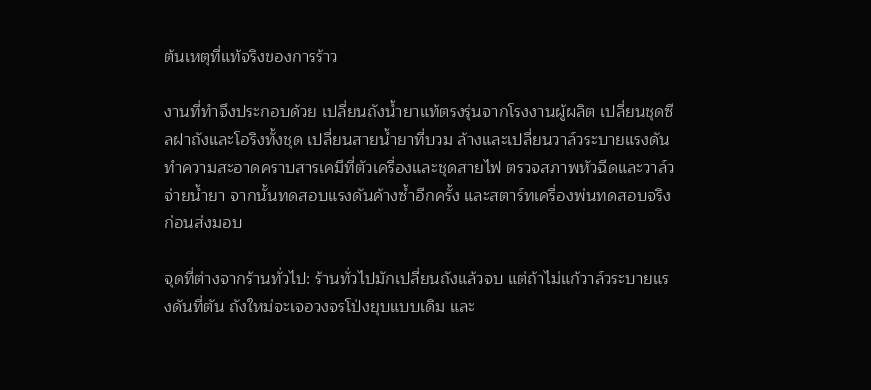ต้นเหตุที่แท้จริงของการร้าว

งานที่ทำจึงประกอบด้วย เปลี่ยนถังน้ำยาแท้ตรงรุ่นจากโรงงานผู้ผลิต เปลี่ยนชุดซีลฝาถังและโอริงทั้งชุด เปลี่ยนสายน้ำยาที่บวม ล้างและเปลี่ยนวาล์วระบายแรงดัน ทำความสะอาดคราบสารเคมีที่ตัวเครื่องและชุดสายไฟ ตรวจสภาพหัวฉีดและวาล์วจ่ายน้ำยา จากนั้นทดสอบแรงดันค้างซ้ำอีกครั้ง และสตาร์ทเครื่องพ่นทดสอบจริงก่อนส่งมอบ

จุดที่ต่างจากร้านทั่วไป: ร้านทั่วไปมักเปลี่ยนถังแล้วจบ แต่ถ้าไม่แก้วาล์วระบายแรงดันที่ตัน ถังใหม่จะเจอวงจรโป่งยุบแบบเดิม และ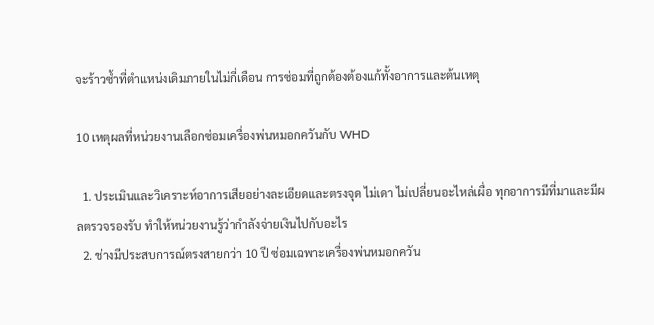จะร้าวซ้ำที่ตำแหน่งเดิมภายในไม่กี่เดือน การซ่อมที่ถูกต้องต้องแก้ทั้งอาการและต้นเหตุ

10 เหตุผลที่หน่วยงานเลือกซ่อมเครื่องพ่นหมอกควันกับ WHD

  1. ประเมินและวิเคราะห์อาการเสียอย่างละเอียดและตรงจุด ไม่เดา ไม่เปลี่ยนอะไหล่เผื่อ ทุกอาการมีที่มาและมีผลตรวจรองรับ ทำให้หน่วยงานรู้ว่ากำลังจ่ายเงินไปกับอะไร
  2. ช่างมีประสบการณ์ตรงสายกว่า 10 ปี ซ่อมเฉพาะเครื่องพ่นหมอกควัน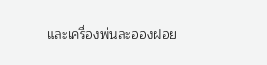และเครื่องพ่นละอองฝอย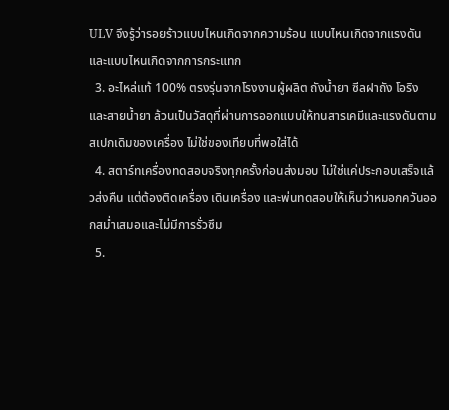ULV จึงรู้ว่ารอยร้าวแบบไหนเกิดจากความร้อน แบบไหนเกิดจากแรงดัน และแบบไหนเกิดจากการกระแทก
  3. อะไหล่แท้ 100% ตรงรุ่นจากโรงงานผู้ผลิต ถังน้ำยา ซีลฝาถัง โอริง และสายน้ำยา ล้วนเป็นวัสดุที่ผ่านการออกแบบให้ทนสารเคมีและแรงดันตามสเปกเดิมของเครื่อง ไม่ใช่ของเทียบที่พอใส่ได้
  4. สตาร์ทเครื่องทดสอบจริงทุกครั้งก่อนส่งมอบ ไม่ใช่แค่ประกอบเสร็จแล้วส่งคืน แต่ต้องติดเครื่อง เดินเครื่อง และพ่นทดสอบให้เห็นว่าหมอกควันออกสม่ำเสมอและไม่มีการรั่วซึม
  5.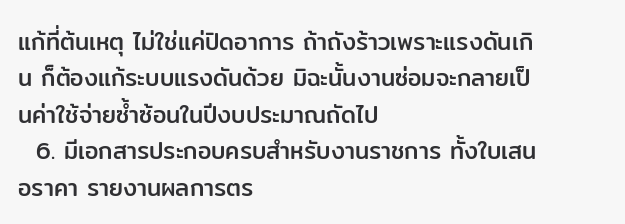แก้ที่ต้นเหตุ ไม่ใช่แค่ปิดอาการ ถ้าถังร้าวเพราะแรงดันเกิน ก็ต้องแก้ระบบแรงดันด้วย มิฉะนั้นงานซ่อมจะกลายเป็นค่าใช้จ่ายซ้ำซ้อนในปีงบประมาณถัดไป
  6. มีเอกสารประกอบครบสำหรับงานราชการ ทั้งใบเสนอราคา รายงานผลการตร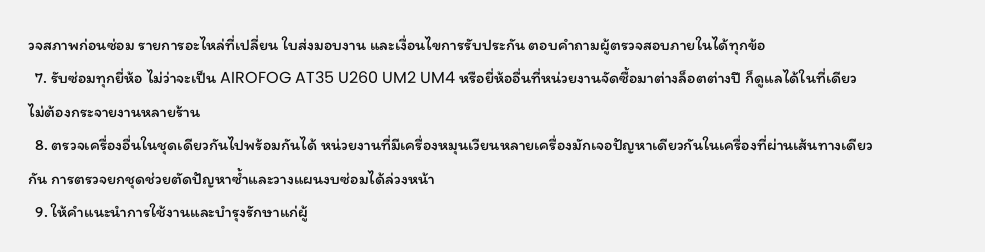วจสภาพก่อนซ่อม รายการอะไหล่ที่เปลี่ยน ใบส่งมอบงาน และเงื่อนไขการรับประกัน ตอบคำถามผู้ตรวจสอบภายในได้ทุกข้อ
  7. รับซ่อมทุกยี่ห้อ ไม่ว่าจะเป็น AIROFOG AT35 U260 UM2 UM4 หรือยี่ห้ออื่นที่หน่วยงานจัดซื้อมาต่างล็อตต่างปี ก็ดูแลได้ในที่เดียว ไม่ต้องกระจายงานหลายร้าน
  8. ตรวจเครื่องอื่นในชุดเดียวกันไปพร้อมกันได้ หน่วยงานที่มีเครื่องหมุนเวียนหลายเครื่องมักเจอปัญหาเดียวกันในเครื่องที่ผ่านเส้นทางเดียวกัน การตรวจยกชุดช่วยตัดปัญหาซ้ำและวางแผนงบซ่อมได้ล่วงหน้า
  9. ให้คำแนะนำการใช้งานและบำรุงรักษาแก่ผู้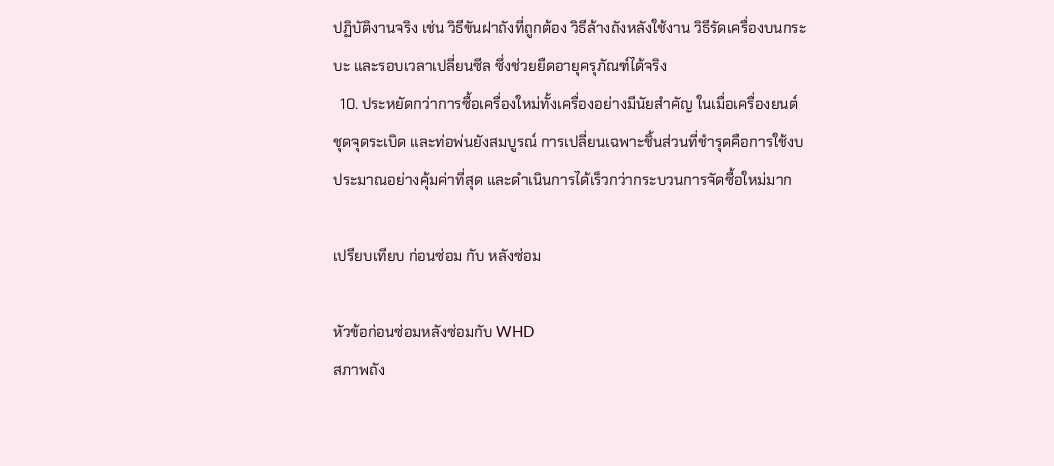ปฏิบัติงานจริง เช่น วิธีขันฝาถังที่ถูกต้อง วิธีล้างถังหลังใช้งาน วิธีรัดเครื่องบนกระบะ และรอบเวลาเปลี่ยนซีล ซึ่งช่วยยืดอายุครุภัณฑ์ได้จริง
  10. ประหยัดกว่าการซื้อเครื่องใหม่ทั้งเครื่องอย่างมีนัยสำคัญ ในเมื่อเครื่องยนต์ ชุดจุดระเบิด และท่อพ่นยังสมบูรณ์ การเปลี่ยนเฉพาะชิ้นส่วนที่ชำรุดคือการใช้งบประมาณอย่างคุ้มค่าที่สุด และดำเนินการได้เร็วกว่ากระบวนการจัดซื้อใหม่มาก

เปรียบเทียบ ก่อนซ่อม กับ หลังซ่อม

หัวข้อก่อนซ่อมหลังซ่อมกับ WHD
สภาพถัง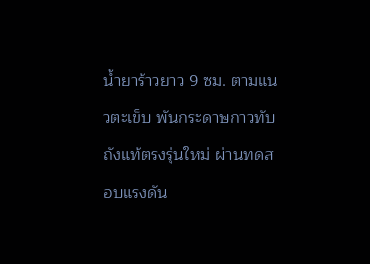น้ำยาร้าวยาว 9 ซม. ตามแนวตะเข็บ พันกระดาษกาวทับถังแท้ตรงรุ่นใหม่ ผ่านทดสอบแรงดัน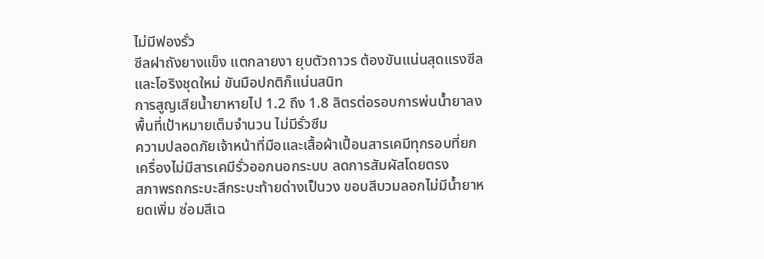ไม่มีฟองรั่ว
ซีลฝาถังยางแข็ง แตกลายงา ยุบตัวถาวร ต้องขันแน่นสุดแรงซีลและโอริงชุดใหม่ ขันมือปกติก็แน่นสนิท
การสูญเสียน้ำยาหายไป 1.2 ถึง 1.8 ลิตรต่อรอบการพ่นน้ำยาลงพื้นที่เป้าหมายเต็มจำนวน ไม่มีรั่วซึม
ความปลอดภัยเจ้าหน้าที่มือและเสื้อผ้าเปื้อนสารเคมีทุกรอบที่ยกเครื่องไม่มีสารเคมีรั่วออกนอกระบบ ลดการสัมผัสโดยตรง
สภาพรถกระบะสีกระบะท้ายด่างเป็นวง ขอบสีบวมลอกไม่มีน้ำยาหยดเพิ่ม ซ่อมสีเฉ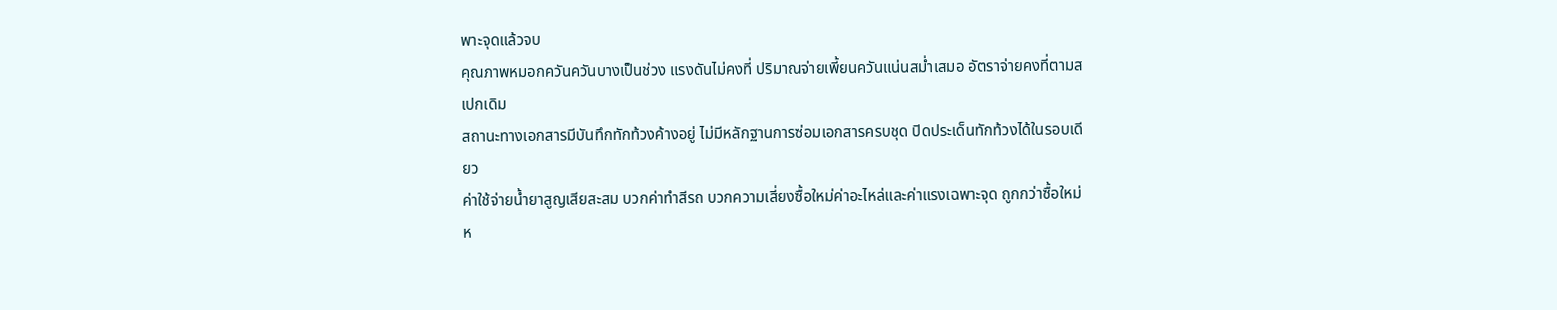พาะจุดแล้วจบ
คุณภาพหมอกควันควันบางเป็นช่วง แรงดันไม่คงที่ ปริมาณจ่ายเพี้ยนควันแน่นสม่ำเสมอ อัตราจ่ายคงที่ตามสเปกเดิม
สถานะทางเอกสารมีบันทึกทักท้วงค้างอยู่ ไม่มีหลักฐานการซ่อมเอกสารครบชุด ปิดประเด็นทักท้วงได้ในรอบเดียว
ค่าใช้จ่ายน้ำยาสูญเสียสะสม บวกค่าทำสีรถ บวกความเสี่ยงซื้อใหม่ค่าอะไหล่และค่าแรงเฉพาะจุด ถูกกว่าซื้อใหม่ห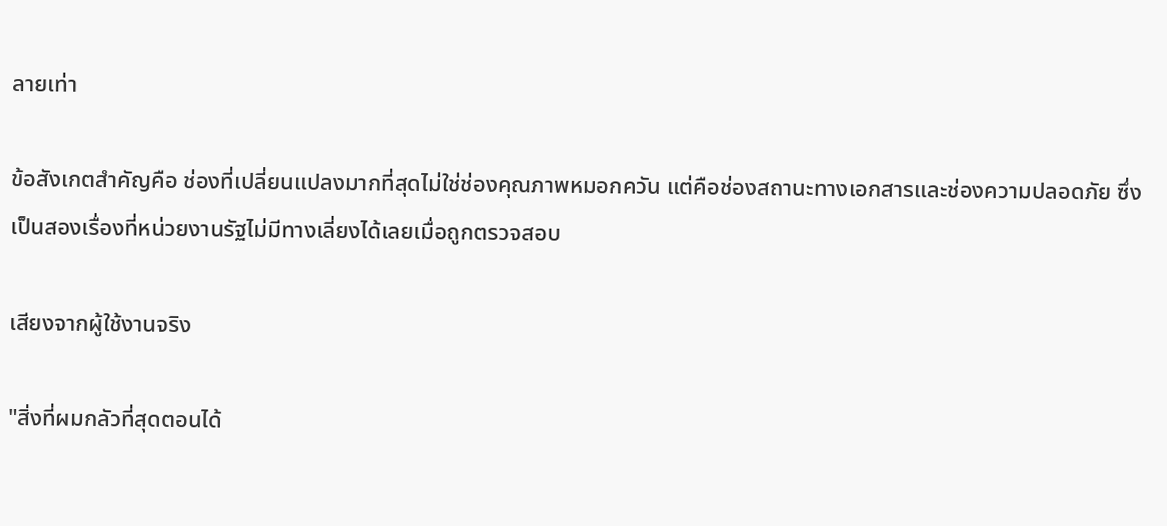ลายเท่า

ข้อสังเกตสำคัญคือ ช่องที่เปลี่ยนแปลงมากที่สุดไม่ใช่ช่องคุณภาพหมอกควัน แต่คือช่องสถานะทางเอกสารและช่องความปลอดภัย ซึ่งเป็นสองเรื่องที่หน่วยงานรัฐไม่มีทางเลี่ยงได้เลยเมื่อถูกตรวจสอบ

เสียงจากผู้ใช้งานจริง

"สิ่งที่ผมกลัวที่สุดตอนได้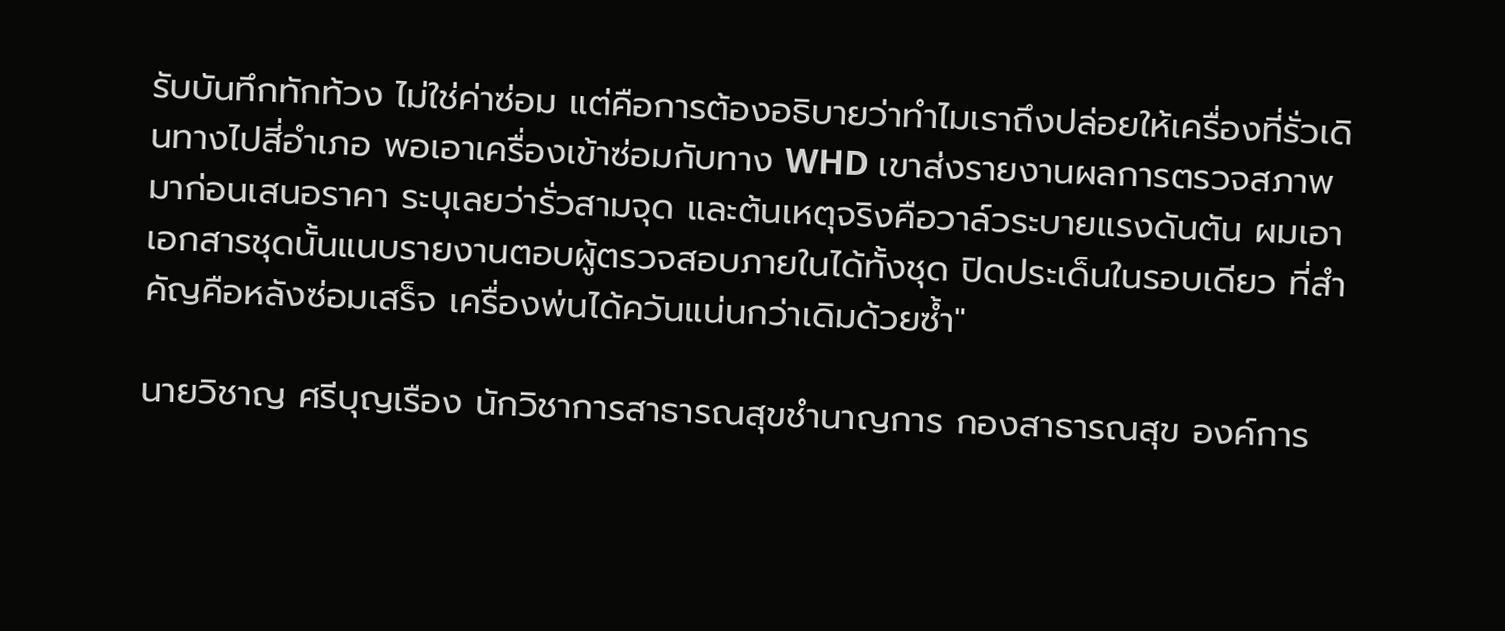รับบันทึกทักท้วง ไม่ใช่ค่าซ่อม แต่คือการต้องอธิบายว่าทำไมเราถึงปล่อยให้เครื่องที่รั่วเดินทางไปสี่อำเภอ พอเอาเครื่องเข้าซ่อมกับทาง WHD เขาส่งรายงานผลการตรวจสภาพมาก่อนเสนอราคา ระบุเลยว่ารั่วสามจุด และต้นเหตุจริงคือวาล์วระบายแรงดันตัน ผมเอาเอกสารชุดนั้นแนบรายงานตอบผู้ตรวจสอบภายในได้ทั้งชุด ปิดประเด็นในรอบเดียว ที่สำคัญคือหลังซ่อมเสร็จ เครื่องพ่นได้ควันแน่นกว่าเดิมด้วยซ้ำ"

นายวิชาญ ศรีบุญเรือง นักวิชาการสาธารณสุขชำนาญการ กองสาธารณสุข องค์การ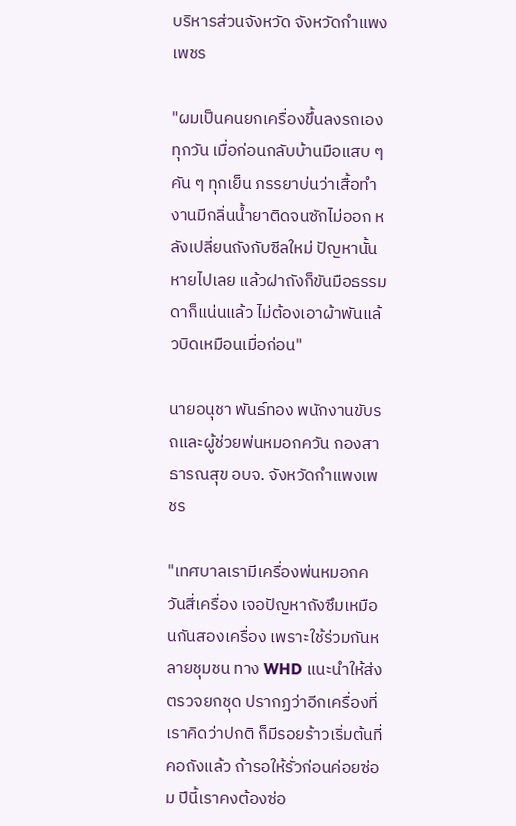บริหารส่วนจังหวัด จังหวัดกำแพงเพชร

"ผมเป็นคนยกเครื่องขึ้นลงรถเองทุกวัน เมื่อก่อนกลับบ้านมือแสบ ๆ คัน ๆ ทุกเย็น ภรรยาบ่นว่าเสื้อทำงานมีกลิ่นน้ำยาติดจนซักไม่ออก หลังเปลี่ยนถังกับซีลใหม่ ปัญหานั้นหายไปเลย แล้วฝาถังก็ขันมือธรรมดาก็แน่นแล้ว ไม่ต้องเอาผ้าพันแล้วบิดเหมือนเมื่อก่อน"

นายอนุชา พันธ์ทอง พนักงานขับรถและผู้ช่วยพ่นหมอกควัน กองสาธารณสุข อบจ. จังหวัดกำแพงเพชร

"เทศบาลเรามีเครื่องพ่นหมอกควันสี่เครื่อง เจอปัญหาถังซึมเหมือนกันสองเครื่อง เพราะใช้ร่วมกันหลายชุมชน ทาง WHD แนะนำให้ส่งตรวจยกชุด ปรากฏว่าอีกเครื่องที่เราคิดว่าปกติ ก็มีรอยร้าวเริ่มต้นที่คอถังแล้ว ถ้ารอให้รั่วก่อนค่อยซ่อม ปีนี้เราคงต้องซ่อ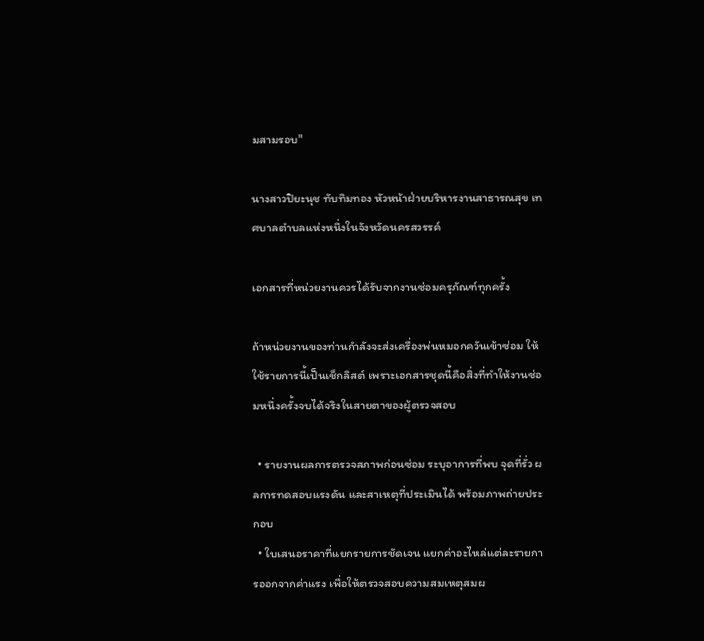มสามรอบ"

นางสาวปิยะนุช ทับทิมทอง หัวหน้าฝ่ายบริหารงานสาธารณสุข เทศบาลตำบลแห่งหนึ่งในจังหวัดนครสวรรค์

เอกสารที่หน่วยงานควรได้รับจากงานซ่อมครุภัณฑ์ทุกครั้ง

ถ้าหน่วยงานของท่านกำลังจะส่งเครื่องพ่นหมอกควันเข้าซ่อม ให้ใช้รายการนี้เป็นเช็กลิสต์ เพราะเอกสารชุดนี้คือสิ่งที่ทำให้งานซ่อมหนึ่งครั้งจบได้จริงในสายตาของผู้ตรวจสอบ

  • รายงานผลการตรวจสภาพก่อนซ่อม ระบุอาการที่พบ จุดที่รั่ว ผลการทดสอบแรงดัน และสาเหตุที่ประเมินได้ พร้อมภาพถ่ายประกอบ
  • ใบเสนอราคาที่แยกรายการชัดเจน แยกค่าอะไหล่แต่ละรายการออกจากค่าแรง เพื่อให้ตรวจสอบความสมเหตุสมผ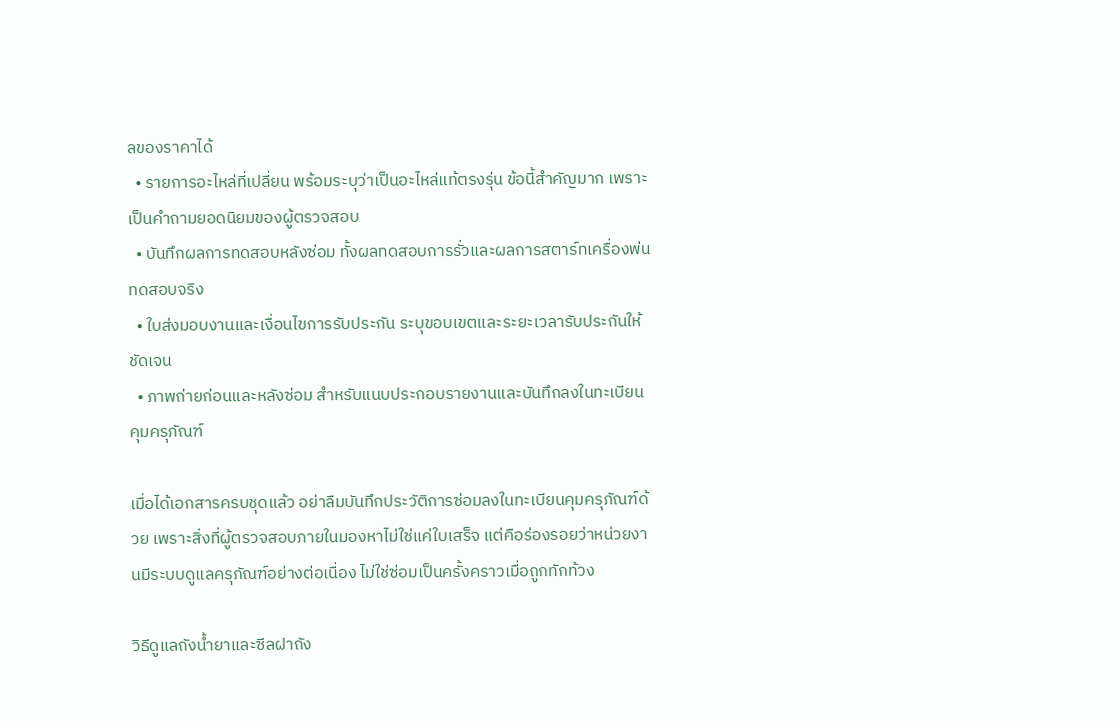ลของราคาได้
  • รายการอะไหล่ที่เปลี่ยน พร้อมระบุว่าเป็นอะไหล่แท้ตรงรุ่น ข้อนี้สำคัญมาก เพราะเป็นคำถามยอดนิยมของผู้ตรวจสอบ
  • บันทึกผลการทดสอบหลังซ่อม ทั้งผลทดสอบการรั่วและผลการสตาร์ทเครื่องพ่นทดสอบจริง
  • ใบส่งมอบงานและเงื่อนไขการรับประกัน ระบุขอบเขตและระยะเวลารับประกันให้ชัดเจน
  • ภาพถ่ายก่อนและหลังซ่อม สำหรับแนบประกอบรายงานและบันทึกลงในทะเบียนคุมครุภัณฑ์

เมื่อได้เอกสารครบชุดแล้ว อย่าลืมบันทึกประวัติการซ่อมลงในทะเบียนคุมครุภัณฑ์ด้วย เพราะสิ่งที่ผู้ตรวจสอบภายในมองหาไม่ใช่แค่ใบเสร็จ แต่คือร่องรอยว่าหน่วยงานมีระบบดูแลครุภัณฑ์อย่างต่อเนื่อง ไม่ใช่ซ่อมเป็นครั้งคราวเมื่อถูกทักท้วง

วิธีดูแลถังน้ำยาและซีลฝาถัง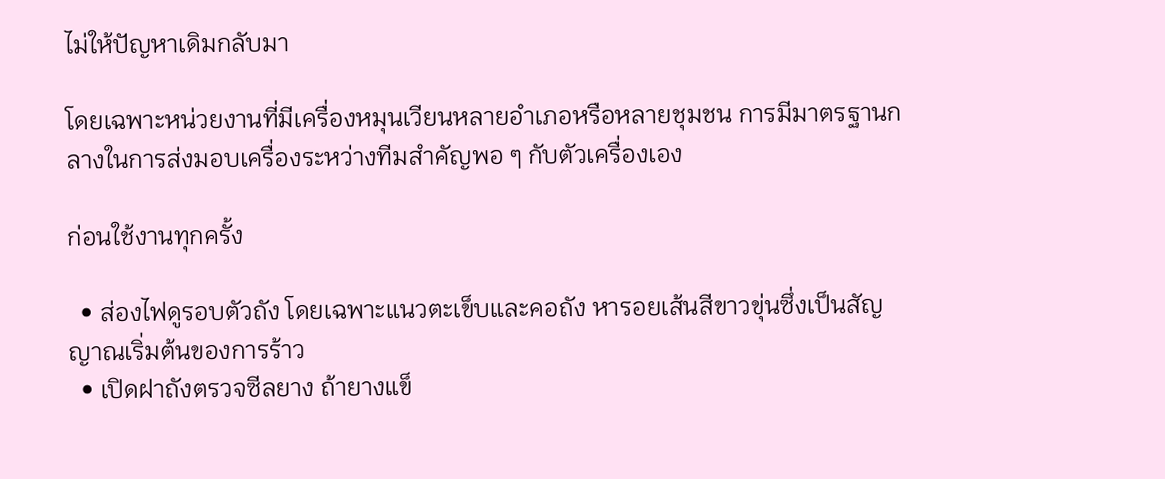ไม่ให้ปัญหาเดิมกลับมา

โดยเฉพาะหน่วยงานที่มีเครื่องหมุนเวียนหลายอำเภอหรือหลายชุมชน การมีมาตรฐานกลางในการส่งมอบเครื่องระหว่างทีมสำคัญพอ ๆ กับตัวเครื่องเอง

ก่อนใช้งานทุกครั้ง

  • ส่องไฟดูรอบตัวถัง โดยเฉพาะแนวตะเข็บและคอถัง หารอยเส้นสีขาวขุ่นซึ่งเป็นสัญญาณเริ่มต้นของการร้าว
  • เปิดฝาถังตรวจซีลยาง ถ้ายางแข็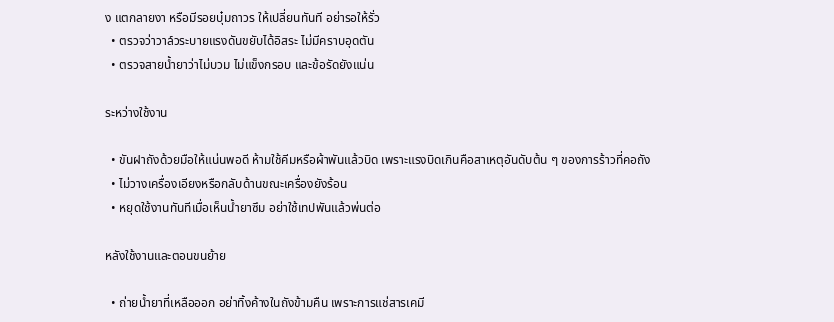ง แตกลายงา หรือมีรอยบุ๋มถาวร ให้เปลี่ยนทันที อย่ารอให้รั่ว
  • ตรวจว่าวาล์วระบายแรงดันขยับได้อิสระ ไม่มีคราบอุดตัน
  • ตรวจสายน้ำยาว่าไม่บวม ไม่แข็งกรอบ และข้อรัดยังแน่น

ระหว่างใช้งาน

  • ขันฝาถังด้วยมือให้แน่นพอดี ห้ามใช้คีมหรือผ้าพันแล้วบิด เพราะแรงบิดเกินคือสาเหตุอันดับต้น ๆ ของการร้าวที่คอถัง
  • ไม่วางเครื่องเอียงหรือกลับด้านขณะเครื่องยังร้อน
  • หยุดใช้งานทันทีเมื่อเห็นน้ำยาซึม อย่าใช้เทปพันแล้วพ่นต่อ

หลังใช้งานและตอนขนย้าย

  • ถ่ายน้ำยาที่เหลือออก อย่าทิ้งค้างในถังข้ามคืน เพราะการแช่สารเคมี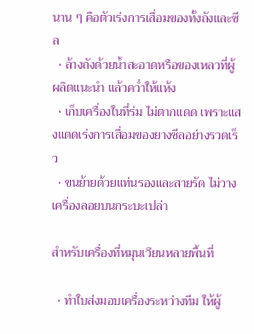นาน ๆ คือตัวเร่งการเสื่อมของทั้งถังและซีล
  • ล้างถังด้วยน้ำสะอาดหรือของเหลวที่ผู้ผลิตแนะนำ แล้วคว่ำให้แห้ง
  • เก็บเครื่องในที่ร่ม ไม่ตากแดด เพราะแสงแดดเร่งการเสื่อมของยางซีลอย่างรวดเร็ว
  • ขนย้ายด้วยแท่นรองและสายรัด ไม่วางเครื่องลอยบนกระบะเปล่า

สำหรับเครื่องที่หมุนเวียนหลายพื้นที่

  • ทำใบส่งมอบเครื่องระหว่างทีม ให้ผู้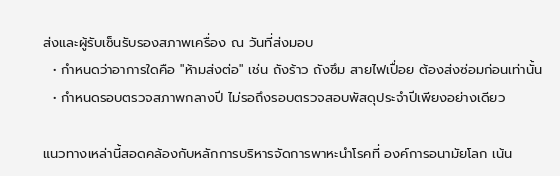ส่งและผู้รับเซ็นรับรองสภาพเครื่อง ณ วันที่ส่งมอบ
  • กำหนดว่าอาการใดคือ "ห้ามส่งต่อ" เช่น ถังร้าว ถังซึม สายไฟเปื่อย ต้องส่งซ่อมก่อนเท่านั้น
  • กำหนดรอบตรวจสภาพกลางปี ไม่รอถึงรอบตรวจสอบพัสดุประจำปีเพียงอย่างเดียว

แนวทางเหล่านี้สอดคล้องกับหลักการบริหารจัดการพาหะนำโรคที่ องค์การอนามัยโลก เน้น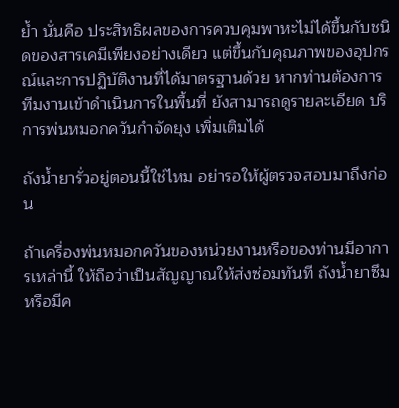ย้ำ นั่นคือ ประสิทธิผลของการควบคุมพาหะไม่ได้ขึ้นกับชนิดของสารเคมีเพียงอย่างเดียว แต่ขึ้นกับคุณภาพของอุปกรณ์และการปฏิบัติงานที่ได้มาตรฐานด้วย หากท่านต้องการทีมงานเข้าดำเนินการในพื้นที่ ยังสามารถดูรายละเอียด บริการพ่นหมอกควันกำจัดยุง เพิ่มเติมได้

ถังน้ำยารั่วอยู่ตอนนี้ใช่ไหม อย่ารอให้ผู้ตรวจสอบมาถึงก่อน

ถ้าเครื่องพ่นหมอกควันของหน่วยงานหรือของท่านมีอาการเหล่านี้ ให้ถือว่าเป็นสัญญาณให้ส่งซ่อมทันที ถังน้ำยาซึมหรือมีค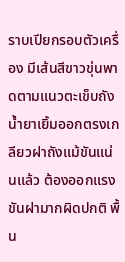ราบเปียกรอบตัวเครื่อง มีเส้นสีขาวขุ่นพาดตามแนวตะเข็บถัง น้ำยาเยิ้มออกตรงเกลียวฝาถังแม้ขันแน่นแล้ว ต้องออกแรงขันฝามากผิดปกติ พื้น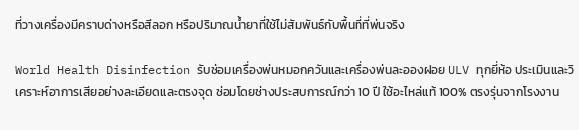ที่วางเครื่องมีคราบด่างหรือสีลอก หรือปริมาณน้ำยาที่ใช้ไม่สัมพันธ์กับพื้นที่ที่พ่นจริง

World Health Disinfection รับซ่อมเครื่องพ่นหมอกควันและเครื่องพ่นละอองฝอย ULV ทุกยี่ห้อ ประเมินและวิเคราะห์อาการเสียอย่างละเอียดและตรงจุด ซ่อมโดยช่างประสบการณ์กว่า 10 ปี ใช้อะไหล่แท้ 100% ตรงรุ่นจากโรงงาน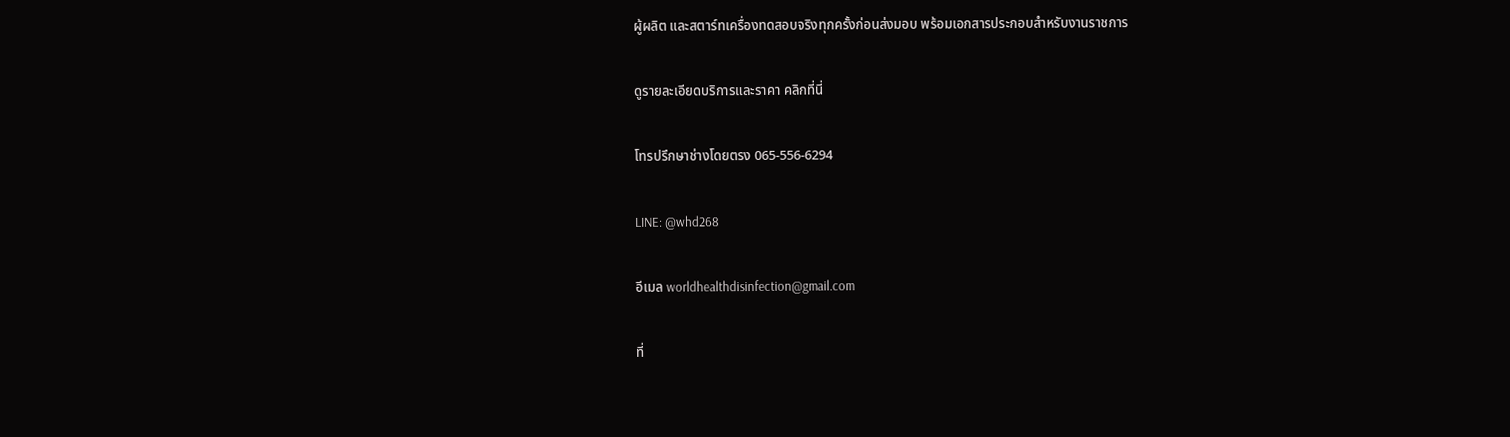ผู้ผลิต และสตาร์ทเครื่องทดสอบจริงทุกครั้งก่อนส่งมอบ พร้อมเอกสารประกอบสำหรับงานราชการ

ดูรายละเอียดบริการและราคา คลิกที่นี่

โทรปรึกษาช่างโดยตรง 065-556-6294

LINE: @whd268

อีเมล worldhealthdisinfection@gmail.com

ที่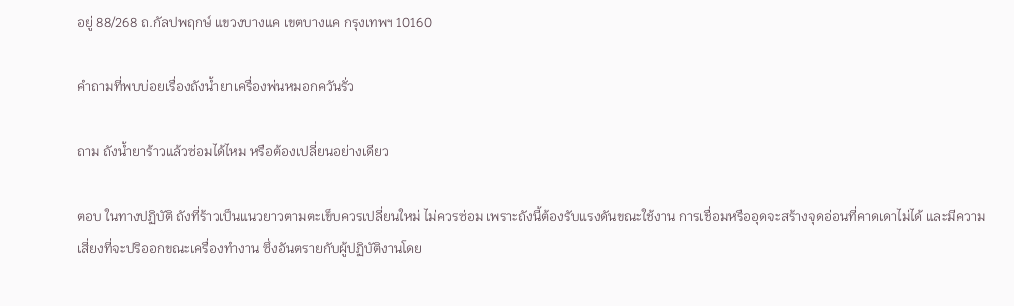อยู่ 88/268 ถ.กัลปพฤกษ์ แขวงบางแค เขตบางแค กรุงเทพฯ 10160

คำถามที่พบบ่อยเรื่องถังน้ำยาเครื่องพ่นหมอกควันรั่ว

ถาม ถังน้ำยาร้าวแล้วซ่อมได้ไหม หรือต้องเปลี่ยนอย่างเดียว

ตอบ ในทางปฏิบัติ ถังที่ร้าวเป็นแนวยาวตามตะเข็บควรเปลี่ยนใหม่ ไม่ควรซ่อม เพราะถังนี้ต้องรับแรงดันขณะใช้งาน การเชื่อมหรืออุดจะสร้างจุดอ่อนที่คาดเดาไม่ได้ และมีความเสี่ยงที่จะปริออกขณะเครื่องทำงาน ซึ่งอันตรายกับผู้ปฏิบัติงานโดย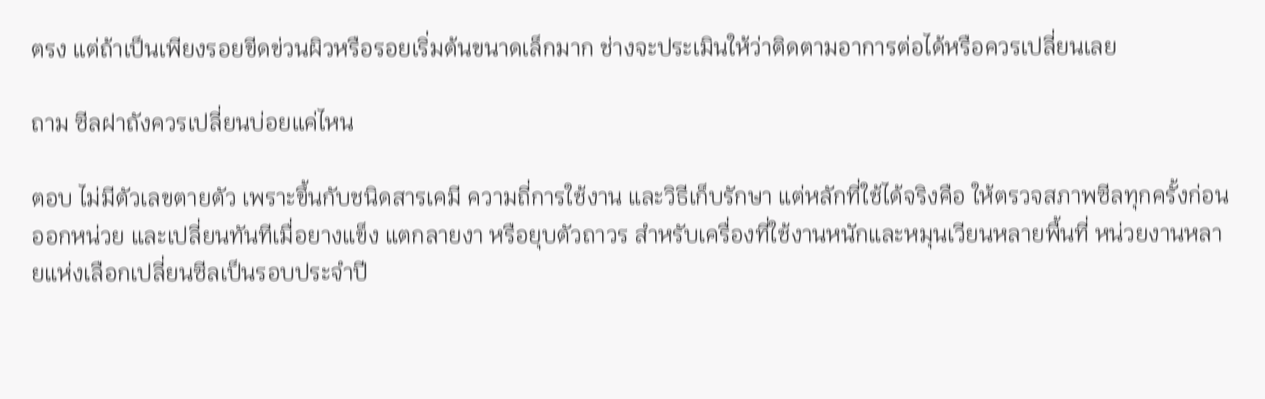ตรง แต่ถ้าเป็นเพียงรอยขีดข่วนผิวหรือรอยเริ่มต้นขนาดเล็กมาก ช่างจะประเมินให้ว่าติดตามอาการต่อได้หรือควรเปลี่ยนเลย

ถาม ซีลฝาถังควรเปลี่ยนบ่อยแค่ไหน

ตอบ ไม่มีตัวเลขตายตัว เพราะขึ้นกับชนิดสารเคมี ความถี่การใช้งาน และวิธีเก็บรักษา แต่หลักที่ใช้ได้จริงคือ ให้ตรวจสภาพซีลทุกครั้งก่อนออกหน่วย และเปลี่ยนทันทีเมื่อยางแข็ง แตกลายงา หรือยุบตัวถาวร สำหรับเครื่องที่ใช้งานหนักและหมุนเวียนหลายพื้นที่ หน่วยงานหลายแห่งเลือกเปลี่ยนซีลเป็นรอบประจำปี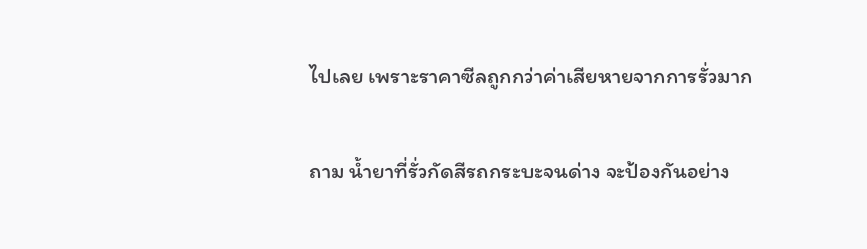ไปเลย เพราะราคาซีลถูกกว่าค่าเสียหายจากการรั่วมาก

ถาม น้ำยาที่รั่วกัดสีรถกระบะจนด่าง จะป้องกันอย่าง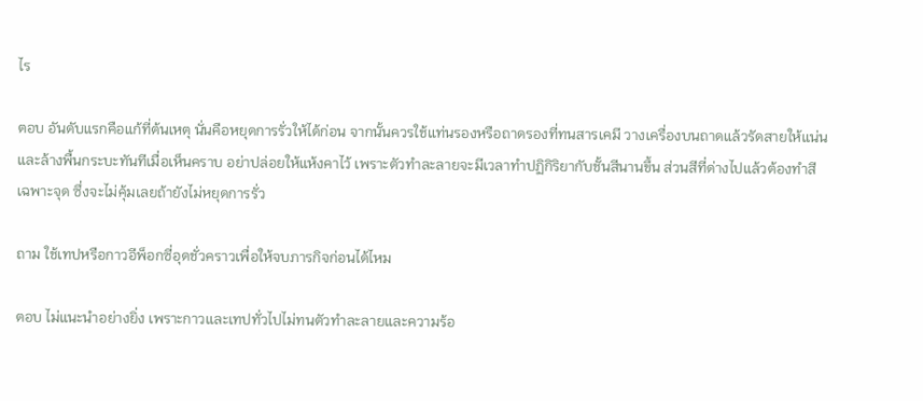ไร

ตอบ อันดับแรกคือแก้ที่ต้นเหตุ นั่นคือหยุดการรั่วให้ได้ก่อน จากนั้นควรใช้แท่นรองหรือถาดรองที่ทนสารเคมี วางเครื่องบนถาดแล้วรัดสายให้แน่น และล้างพื้นกระบะทันทีเมื่อเห็นคราบ อย่าปล่อยให้แห้งคาไว้ เพราะตัวทำละลายจะมีเวลาทำปฏิกิริยากับชั้นสีนานขึ้น ส่วนสีที่ด่างไปแล้วต้องทำสีเฉพาะจุด ซึ่งจะไม่คุ้มเลยถ้ายังไม่หยุดการรั่ว

ถาม ใช้เทปหรือกาวอีพ็อกซี่อุดชั่วคราวเพื่อให้จบภารกิจก่อนได้ไหม

ตอบ ไม่แนะนำอย่างยิ่ง เพราะกาวและเทปทั่วไปไม่ทนตัวทำละลายและความร้อ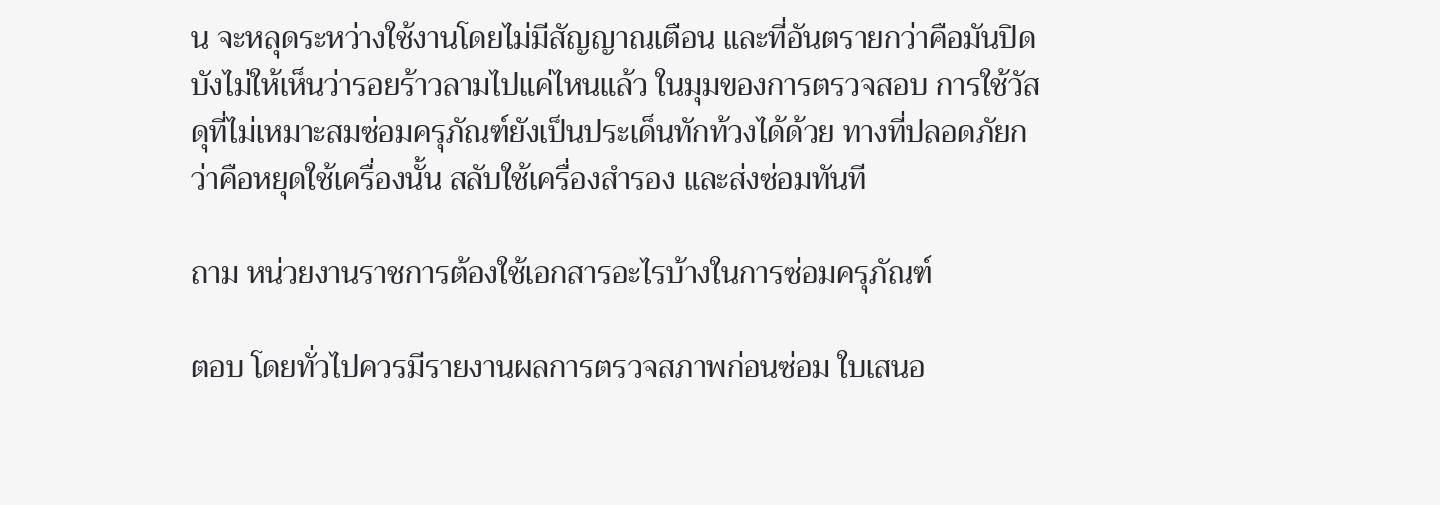น จะหลุดระหว่างใช้งานโดยไม่มีสัญญาณเตือน และที่อันตรายกว่าคือมันปิดบังไม่ให้เห็นว่ารอยร้าวลามไปแค่ไหนแล้ว ในมุมของการตรวจสอบ การใช้วัสดุที่ไม่เหมาะสมซ่อมครุภัณฑ์ยังเป็นประเด็นทักท้วงได้ด้วย ทางที่ปลอดภัยกว่าคือหยุดใช้เครื่องนั้น สลับใช้เครื่องสำรอง และส่งซ่อมทันที

ถาม หน่วยงานราชการต้องใช้เอกสารอะไรบ้างในการซ่อมครุภัณฑ์

ตอบ โดยทั่วไปควรมีรายงานผลการตรวจสภาพก่อนซ่อม ใบเสนอ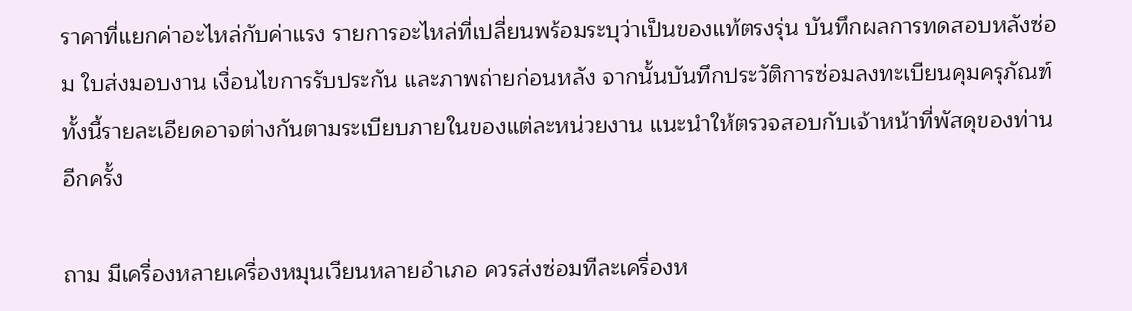ราคาที่แยกค่าอะไหล่กับค่าแรง รายการอะไหล่ที่เปลี่ยนพร้อมระบุว่าเป็นของแท้ตรงรุ่น บันทึกผลการทดสอบหลังซ่อม ใบส่งมอบงาน เงื่อนไขการรับประกัน และภาพถ่ายก่อนหลัง จากนั้นบันทึกประวัติการซ่อมลงทะเบียนคุมครุภัณฑ์ ทั้งนี้รายละเอียดอาจต่างกันตามระเบียบภายในของแต่ละหน่วยงาน แนะนำให้ตรวจสอบกับเจ้าหน้าที่พัสดุของท่านอีกครั้ง

ถาม มีเครื่องหลายเครื่องหมุนเวียนหลายอำเภอ ควรส่งซ่อมทีละเครื่องห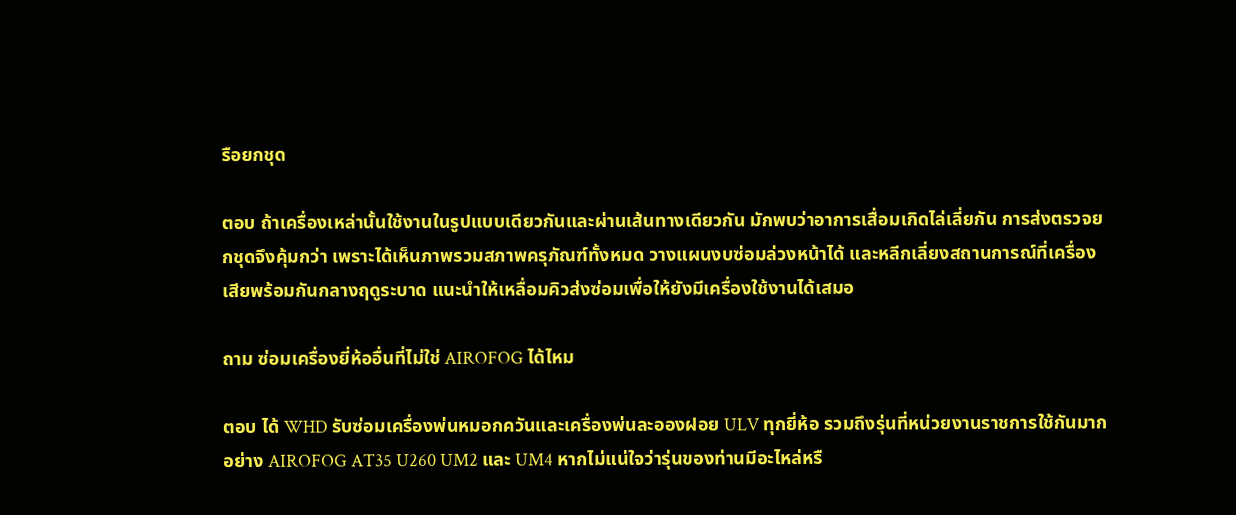รือยกชุด

ตอบ ถ้าเครื่องเหล่านั้นใช้งานในรูปแบบเดียวกันและผ่านเส้นทางเดียวกัน มักพบว่าอาการเสื่อมเกิดไล่เลี่ยกัน การส่งตรวจยกชุดจึงคุ้มกว่า เพราะได้เห็นภาพรวมสภาพครุภัณฑ์ทั้งหมด วางแผนงบซ่อมล่วงหน้าได้ และหลีกเลี่ยงสถานการณ์ที่เครื่องเสียพร้อมกันกลางฤดูระบาด แนะนำให้เหลื่อมคิวส่งซ่อมเพื่อให้ยังมีเครื่องใช้งานได้เสมอ

ถาม ซ่อมเครื่องยี่ห้ออื่นที่ไม่ใช่ AIROFOG ได้ไหม

ตอบ ได้ WHD รับซ่อมเครื่องพ่นหมอกควันและเครื่องพ่นละอองฝอย ULV ทุกยี่ห้อ รวมถึงรุ่นที่หน่วยงานราชการใช้กันมากอย่าง AIROFOG AT35 U260 UM2 และ UM4 หากไม่แน่ใจว่ารุ่นของท่านมีอะไหล่หรื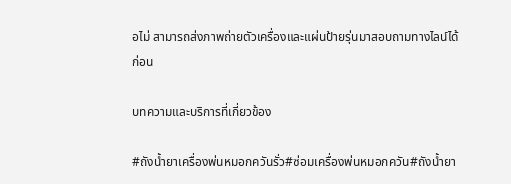อไม่ สามารถส่งภาพถ่ายตัวเครื่องและแผ่นป้ายรุ่นมาสอบถามทางไลน์ได้ก่อน

บทความและบริการที่เกี่ยวข้อง

#ถังน้ำยาเครื่องพ่นหมอกควันรั่ว#ซ่อมเครื่องพ่นหมอกควัน#ถังน้ำยา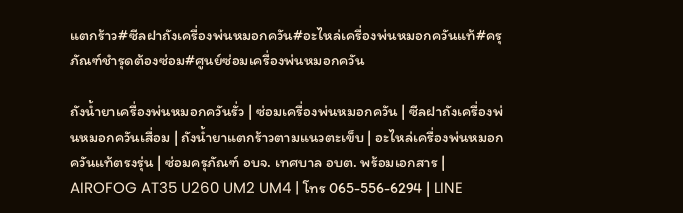แตกร้าว#ซีลฝาถังเครื่องพ่นหมอกควัน#อะไหล่เครื่องพ่นหมอกควันแท้#ครุภัณฑ์ชำรุดต้องซ่อม#ศูนย์ซ่อมเครื่องพ่นหมอกควัน

ถังน้ำยาเครื่องพ่นหมอกควันรั่ว | ซ่อมเครื่องพ่นหมอกควัน | ซีลฝาถังเครื่องพ่นหมอกควันเสื่อม | ถังน้ำยาแตกร้าวตามแนวตะเข็บ | อะไหล่เครื่องพ่นหมอกควันแท้ตรงรุ่น | ซ่อมครุภัณฑ์ อบจ. เทศบาล อบต. พร้อมเอกสาร | AIROFOG AT35 U260 UM2 UM4 | โทร 065-556-6294 | LINE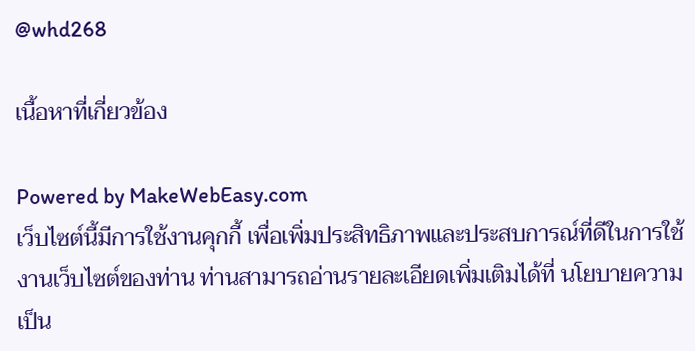@whd268

เนื้อหาที่เกี่ยวข้อง

Powered by MakeWebEasy.com
เว็บไซต์นี้มีการใช้งานคุกกี้ เพื่อเพิ่มประสิทธิภาพและประสบการณ์ที่ดีในการใช้งานเว็บไซต์ของท่าน ท่านสามารถอ่านรายละเอียดเพิ่มเติมได้ที่ นโยบายความเป็น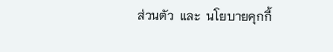ส่วนตัว  และ  นโยบายคุกกี้